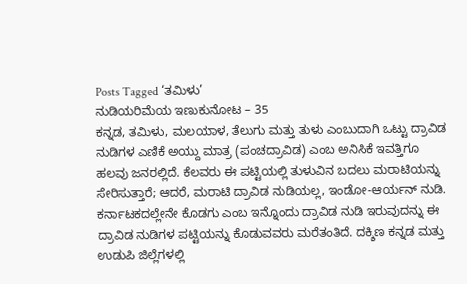Posts Tagged ‘ತಮಿಳು’
ನುಡಿಯರಿಮೆಯ ಇಣುಕುನೋಟ – 35
ಕನ್ನಡ, ತಮಿಳು, ಮಲಯಾಳ, ತೆಲುಗು ಮತ್ತು ತುಳು ಎಂಬುದಾಗಿ ಒಟ್ಟು ದ್ರಾವಿಡ ನುಡಿಗಳ ಎಣಿಕೆ ಅಯ್ದು ಮಾತ್ರ (ಪಂಚದ್ರಾವಿಡ) ಎಂಬ ಅನಿಸಿಕೆ ಇವತ್ತಿಗೂ ಹಲವು ಜನರಲ್ಲಿದೆ. ಕೆಲವರು ಈ ಪಟ್ಟಿಯಲ್ಲಿ ತುಳುವಿನ ಬದಲು ಮರಾಟಿಯನ್ನು ಸೇರಿಸುತ್ತಾರೆ; ಆದರೆ, ಮರಾಟಿ ದ್ರಾವಿಡ ನುಡಿಯಲ್ಲ, ಇಂಡೋ-ಆರ್ಯನ್ ನುಡಿ.
ಕರ್ನಾಟಕದಲ್ಲೇನೇ ಕೊಡಗು ಎಂಬ ಇನ್ನೊಂದು ದ್ರಾವಿಡ ನುಡಿ ಇರುವುದನ್ನು ಈ ದ್ರಾವಿಡ ನುಡಿಗಳ ಪಟ್ಟಿಯನ್ನು ಕೊಡುವವರು ಮರೆತಂತಿದೆ. ದಕ್ಶಿಣ ಕನ್ನಡ ಮತ್ತು ಉಡುಪಿ ಜಿಲ್ಲೆಗಳಲ್ಲಿ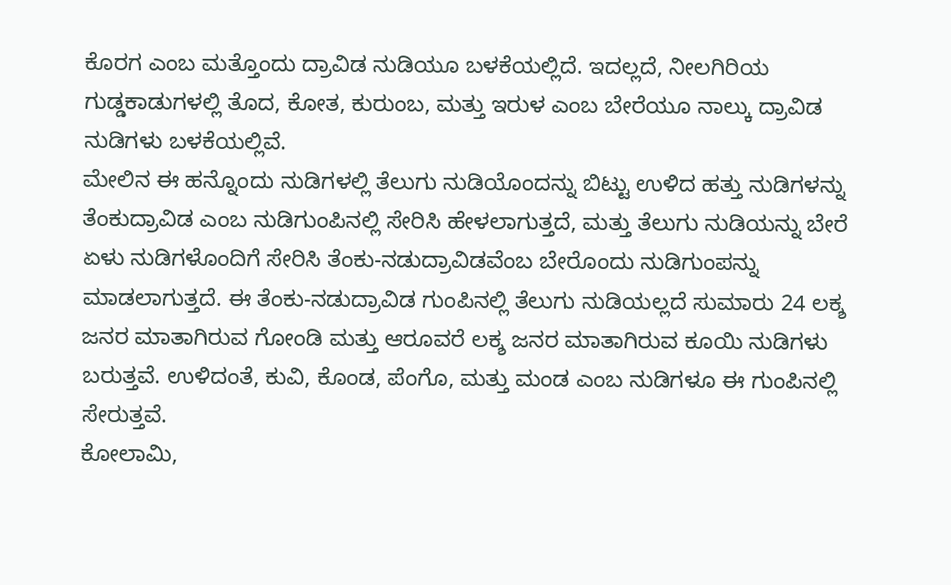ಕೊರಗ ಎಂಬ ಮತ್ತೊಂದು ದ್ರಾವಿಡ ನುಡಿಯೂ ಬಳಕೆಯಲ್ಲಿದೆ. ಇದಲ್ಲದೆ, ನೀಲಗಿರಿಯ ಗುಡ್ಡಕಾಡುಗಳಲ್ಲಿ ತೊದ, ಕೋತ, ಕುರುಂಬ, ಮತ್ತು ಇರುಳ ಎಂಬ ಬೇರೆಯೂ ನಾಲ್ಕು ದ್ರಾವಿಡ ನುಡಿಗಳು ಬಳಕೆಯಲ್ಲಿವೆ.
ಮೇಲಿನ ಈ ಹನ್ನೊಂದು ನುಡಿಗಳಲ್ಲಿ ತೆಲುಗು ನುಡಿಯೊಂದನ್ನು ಬಿಟ್ಟು ಉಳಿದ ಹತ್ತು ನುಡಿಗಳನ್ನು ತೆಂಕುದ್ರಾವಿಡ ಎಂಬ ನುಡಿಗುಂಪಿನಲ್ಲಿ ಸೇರಿಸಿ ಹೇಳಲಾಗುತ್ತದೆ, ಮತ್ತು ತೆಲುಗು ನುಡಿಯನ್ನು ಬೇರೆ ಏಳು ನುಡಿಗಳೊಂದಿಗೆ ಸೇರಿಸಿ ತೆಂಕು-ನಡುದ್ರಾವಿಡವೆಂಬ ಬೇರೊಂದು ನುಡಿಗುಂಪನ್ನು ಮಾಡಲಾಗುತ್ತದೆ. ಈ ತೆಂಕು-ನಡುದ್ರಾವಿಡ ಗುಂಪಿನಲ್ಲಿ ತೆಲುಗು ನುಡಿಯಲ್ಲದೆ ಸುಮಾರು 24 ಲಕ್ಶ ಜನರ ಮಾತಾಗಿರುವ ಗೋಂಡಿ ಮತ್ತು ಆರೂವರೆ ಲಕ್ಶ ಜನರ ಮಾತಾಗಿರುವ ಕೂಯಿ ನುಡಿಗಳು ಬರುತ್ತವೆ. ಉಳಿದಂತೆ, ಕುವಿ, ಕೊಂಡ, ಪೆಂಗೊ, ಮತ್ತು ಮಂಡ ಎಂಬ ನುಡಿಗಳೂ ಈ ಗುಂಪಿನಲ್ಲಿ ಸೇರುತ್ತವೆ.
ಕೋಲಾಮಿ,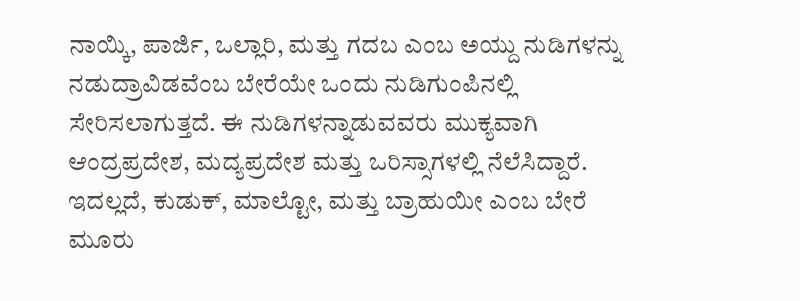ನಾಯ್ಕಿ, ಪಾರ್ಜಿ, ಒಲ್ಲಾರಿ, ಮತ್ತು ಗದಬ ಎಂಬ ಅಯ್ದು ನುಡಿಗಳನ್ನು ನಡುದ್ರಾವಿಡವೆಂಬ ಬೇರೆಯೇ ಒಂದು ನುಡಿಗುಂಪಿನಲ್ಲಿ ಸೇರಿಸಲಾಗುತ್ತದೆ. ಈ ನುಡಿಗಳನ್ನಾಡುವವರು ಮುಕ್ಯವಾಗಿ ಆಂದ್ರಪ್ರದೇಶ, ಮದ್ಯಪ್ರದೇಶ ಮತ್ತು ಒರಿಸ್ಸಾಗಳಲ್ಲಿ ನೆಲೆಸಿದ್ದಾರೆ. ಇದಲ್ಲದೆ, ಕುಡುಕ್, ಮಾಲ್ಟೋ, ಮತ್ತು ಬ್ರಾಹುಯೀ ಎಂಬ ಬೇರೆ ಮೂರು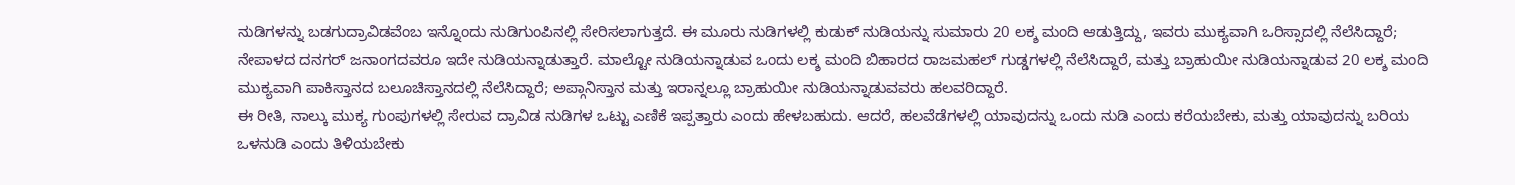ನುಡಿಗಳನ್ನು ಬಡಗುದ್ರಾವಿಡವೆಂಬ ಇನ್ನೊಂದು ನುಡಿಗುಂಪಿನಲ್ಲಿ ಸೇರಿಸಲಾಗುತ್ತದೆ. ಈ ಮೂರು ನುಡಿಗಳಲ್ಲಿ ಕುಡುಕ್ ನುಡಿಯನ್ನು ಸುಮಾರು 20 ಲಕ್ಶ ಮಂದಿ ಆಡುತ್ತಿದ್ದು, ಇವರು ಮುಕ್ಯವಾಗಿ ಒರಿಸ್ಸಾದಲ್ಲಿ ನೆಲೆಸಿದ್ದಾರೆ; ನೇಪಾಳದ ದನಗರ್ ಜನಾಂಗದವರೂ ಇದೇ ನುಡಿಯನ್ನಾಡುತ್ತಾರೆ. ಮಾಲ್ಟೋ ನುಡಿಯನ್ನಾಡುವ ಒಂದು ಲಕ್ಶ ಮಂದಿ ಬಿಹಾರದ ರಾಜಮಹಲ್ ಗುಡ್ಡಗಳಲ್ಲಿ ನೆಲೆಸಿದ್ದಾರೆ, ಮತ್ತು ಬ್ರಾಹುಯೀ ನುಡಿಯನ್ನಾಡುವ 20 ಲಕ್ಶ ಮಂದಿ ಮುಕ್ಯವಾಗಿ ಪಾಕಿಸ್ತಾನದ ಬಲೂಚಿಸ್ತಾನದಲ್ಲಿ ನೆಲೆಸಿದ್ದಾರೆ; ಅಪ್ಗಾನಿಸ್ತಾನ ಮತ್ತು ಇರಾನ್ನಲ್ಲೂ ಬ್ರಾಹುಯೀ ನುಡಿಯನ್ನಾಡುವವರು ಹಲವರಿದ್ದಾರೆ.
ಈ ರೀತಿ, ನಾಲ್ಕು ಮುಕ್ಯ ಗುಂಪುಗಳಲ್ಲಿ ಸೇರುವ ದ್ರಾವಿಡ ನುಡಿಗಳ ಒಟ್ಟು ಎಣಿಕೆ ಇಪ್ಪತ್ತಾರು ಎಂದು ಹೇಳಬಹುದು. ಆದರೆ, ಹಲವೆಡೆಗಳಲ್ಲಿ ಯಾವುದನ್ನು ಒಂದು ನುಡಿ ಎಂದು ಕರೆಯಬೇಕು, ಮತ್ತು ಯಾವುದನ್ನು ಬರಿಯ ಒಳನುಡಿ ಎಂದು ತಿಳಿಯಬೇಕು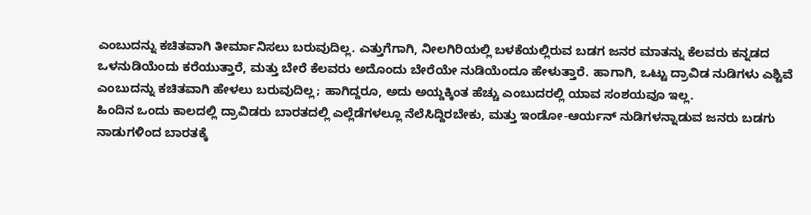ಎಂಬುದನ್ನು ಕಚಿತವಾಗಿ ತೀರ್ಮಾನಿಸಲು ಬರುವುದಿಲ್ಲ. ಎತ್ತುಗೆಗಾಗಿ, ನೀಲಗಿರಿಯಲ್ಲಿ ಬಳಕೆಯಲ್ಲಿರುವ ಬಡಗ ಜನರ ಮಾತನ್ನು ಕೆಲವರು ಕನ್ನಡದ ಒಳನುಡಿಯೆಂದು ಕರೆಯುತ್ತಾರೆ, ಮತ್ತು ಬೇರೆ ಕೆಲವರು ಅದೊಂದು ಬೇರೆಯೇ ನುಡಿಯೆಂದೂ ಹೇಳುತ್ತಾರೆ. ಹಾಗಾಗಿ, ಒಟ್ಟು ದ್ರಾವಿಡ ನುಡಿಗಳು ಎಶ್ಟಿವೆ ಎಂಬುದನ್ನು ಕಚಿತವಾಗಿ ಹೇಳಲು ಬರುವುದಿಲ್ಲ; ಹಾಗಿದ್ದರೂ, ಅದು ಅಯ್ದಕ್ಕಿಂತ ಹೆಚ್ಚು ಎಂಬುದರಲ್ಲಿ ಯಾವ ಸಂಶಯವೂ ಇಲ್ಲ.
ಹಿಂದಿನ ಒಂದು ಕಾಲದಲ್ಲಿ ದ್ರಾವಿಡರು ಬಾರತದಲ್ಲಿ ಎಲ್ಲೆಡೆಗಳಲ್ಲೂ ನೆಲೆಸಿದ್ದಿರಬೇಕು, ಮತ್ತು ಇಂಡೋ-ಆರ್ಯನ್ ನುಡಿಗಳನ್ನಾಡುವ ಜನರು ಬಡಗು ನಾಡುಗಳಿಂದ ಬಾರತಕ್ಕೆ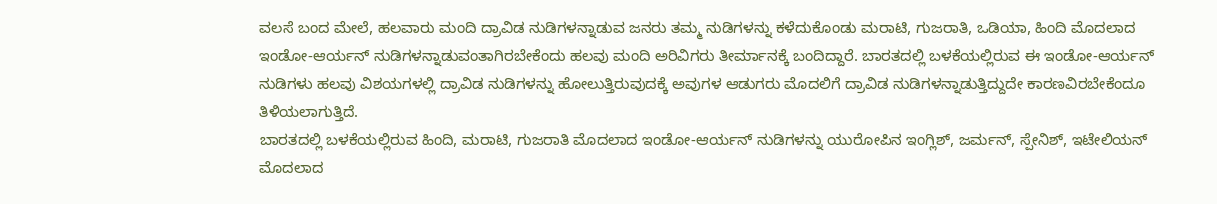ವಲಸೆ ಬಂದ ಮೇಲೆ, ಹಲವಾರು ಮಂದಿ ದ್ರಾವಿಡ ನುಡಿಗಳನ್ನಾಡುವ ಜನರು ತಮ್ಮ ನುಡಿಗಳನ್ನು ಕಳೆದುಕೊಂಡು ಮರಾಟಿ, ಗುಜರಾತಿ, ಒಡಿಯಾ, ಹಿಂದಿ ಮೊದಲಾದ ಇಂಡೋ-ಆರ್ಯನ್ ನುಡಿಗಳನ್ನಾಡುವಂತಾಗಿರಬೇಕೆಂದು ಹಲವು ಮಂದಿ ಅರಿವಿಗರು ತೀರ್ಮಾನಕ್ಕೆ ಬಂದಿದ್ದಾರೆ. ಬಾರತದಲ್ಲಿ ಬಳಕೆಯಲ್ಲಿರುವ ಈ ಇಂಡೋ-ಆರ್ಯನ್ ನುಡಿಗಳು ಹಲವು ವಿಶಯಗಳಲ್ಲಿ ದ್ರಾವಿಡ ನುಡಿಗಳನ್ನು ಹೋಲುತ್ತಿರುವುದಕ್ಕೆ ಅವುಗಳ ಆಡುಗರು ಮೊದಲಿಗೆ ದ್ರಾವಿಡ ನುಡಿಗಳನ್ನಾಡುತ್ತಿದ್ದುದೇ ಕಾರಣವಿರಬೇಕೆಂದೂ ತಿಳಿಯಲಾಗುತ್ತಿದೆ.
ಬಾರತದಲ್ಲಿ ಬಳಕೆಯಲ್ಲಿರುವ ಹಿಂದಿ, ಮರಾಟಿ, ಗುಜರಾತಿ ಮೊದಲಾದ ಇಂಡೋ-ಆರ್ಯನ್ ನುಡಿಗಳನ್ನು ಯುರೋಪಿನ ಇಂಗ್ಲಿಶ್, ಜರ್ಮನ್, ಸ್ಪೇನಿಶ್, ಇಟೇಲಿಯನ್ ಮೊದಲಾದ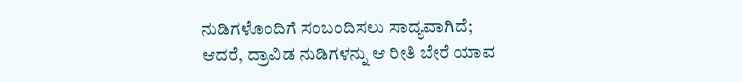ನುಡಿಗಳೊಂದಿಗೆ ಸಂಬಂದಿಸಲು ಸಾದ್ಯವಾಗಿದೆ; ಆದರೆ, ದ್ರಾವಿಡ ನುಡಿಗಳನ್ನು ಆ ರೀತಿ ಬೇರೆ ಯಾವ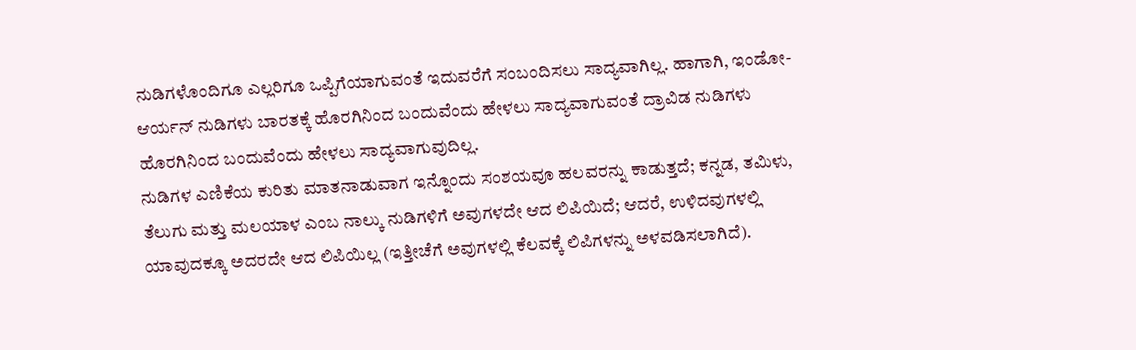ನುಡಿಗಳೊಂದಿಗೂ ಎಲ್ಲರಿಗೂ ಒಪ್ಪಿಗೆಯಾಗುವಂತೆ ಇದುವರೆಗೆ ಸಂಬಂದಿಸಲು ಸಾದ್ಯವಾಗಿಲ್ಲ. ಹಾಗಾಗಿ, ಇಂಡೋ-ಆರ್ಯನ್ ನುಡಿಗಳು ಬಾರತಕ್ಕೆ ಹೊರಗಿನಿಂದ ಬಂದುವೆಂದು ಹೇಳಲು ಸಾದ್ಯವಾಗುವಂತೆ ದ್ರಾವಿಡ ನುಡಿಗಳು ಹೊರಗಿನಿಂದ ಬಂದುವೆಂದು ಹೇಳಲು ಸಾದ್ಯವಾಗುವುದಿಲ್ಲ.
ನುಡಿಗಳ ಎಣಿಕೆಯ ಕುರಿತು ಮಾತನಾಡುವಾಗ ಇನ್ನೊಂದು ಸಂಶಯವೂ ಹಲವರನ್ನು ಕಾಡುತ್ತದೆ; ಕನ್ನಡ, ತಮಿಳು, ತೆಲುಗು ಮತ್ತು ಮಲಯಾಳ ಎಂಬ ನಾಲ್ಕು ನುಡಿಗಳಿಗೆ ಅವುಗಳದೇ ಆದ ಲಿಪಿಯಿದೆ; ಆದರೆ, ಉಳಿದವುಗಳಲ್ಲಿ ಯಾವುದಕ್ಕೂ ಅದರದೇ ಆದ ಲಿಪಿಯಿಲ್ಲ (ಇತ್ತೀಚೆಗೆ ಅವುಗಳಲ್ಲಿ ಕೆಲವಕ್ಕೆ ಲಿಪಿಗಳನ್ನು ಅಳವಡಿಸಲಾಗಿದೆ).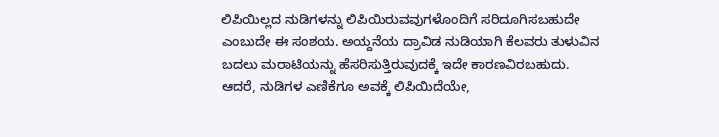ಲಿಪಿಯಿಲ್ಲದ ನುಡಿಗಳನ್ನು ಲಿಪಿಯಿರುವವುಗಳೊಂದಿಗೆ ಸರಿದೂಗಿಸಬಹುದೇ ಎಂಬುದೇ ಈ ಸಂಶಯ. ಅಯ್ದನೆಯ ದ್ರಾವಿಡ ನುಡಿಯಾಗಿ ಕೆಲವರು ತುಳುವಿನ ಬದಲು ಮರಾಟಿಯನ್ನು ಹೆಸರಿಸುತ್ತಿರುವುದಕ್ಕೆ ಇದೇ ಕಾರಣವಿರಬಹುದು.
ಆದರೆ, ನುಡಿಗಳ ಎಣಿಕೆಗೂ ಅವಕ್ಕೆ ಲಿಪಿಯಿದೆಯೇ,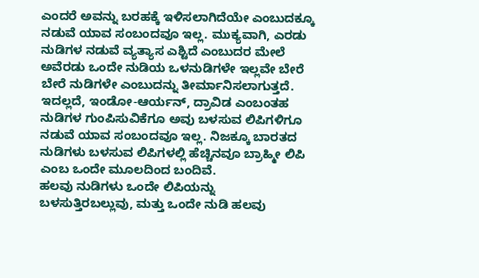ಎಂದರೆ ಅವನ್ನು ಬರಹಕ್ಕೆ ಇಳಿಸಲಾಗಿದೆಯೇ ಎಂಬುದಕ್ಕೂ ನಡುವೆ ಯಾವ ಸಂಬಂದವೂ ಇಲ್ಲ. ಮುಕ್ಯವಾಗಿ, ಎರಡು ನುಡಿಗಳ ನಡುವೆ ವ್ಯತ್ಯಾಸ ಎಶ್ಟಿದೆ ಎಂಬುದರ ಮೇಲೆ ಅವೆರಡು ಒಂದೇ ನುಡಿಯ ಒಳನುಡಿಗಳೇ ಇಲ್ಲವೇ ಬೇರೆ ಬೇರೆ ನುಡಿಗಳೇ ಎಂಬುದನ್ನು ತೀರ್ಮಾನಿಸಲಾಗುತ್ತದೆ. ಇದಲ್ಲದೆ, ಇಂಡೋ-ಆರ್ಯನ್, ದ್ರಾವಿಡ ಎಂಬಂತಹ ನುಡಿಗಳ ಗುಂಪಿಸುವಿಕೆಗೂ ಅವು ಬಳಸುವ ಲಿಪಿಗಳಿಗೂ ನಡುವೆ ಯಾವ ಸಂಬಂದವೂ ಇಲ್ಲ. ನಿಜಕ್ಕೂ ಬಾರತದ ನುಡಿಗಳು ಬಳಸುವ ಲಿಪಿಗಳಲ್ಲಿ ಹೆಚ್ಚಿನವೂ ಬ್ರಾಹ್ಮೀ ಲಿಪಿ ಎಂಬ ಒಂದೇ ಮೂಲದಿಂದ ಬಂದಿವೆ.
ಹಲವು ನುಡಿಗಳು ಒಂದೇ ಲಿಪಿಯನ್ನು ಬಳಸುತ್ತಿರಬಲ್ಲುವು, ಮತ್ತು ಒಂದೇ ನುಡಿ ಹಲವು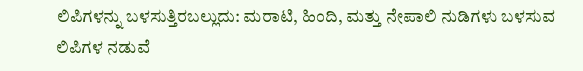ಲಿಪಿಗಳನ್ನು ಬಳಸುತ್ತಿರಬಲ್ಲುದು: ಮರಾಟಿ, ಹಿಂದಿ, ಮತ್ತು ನೇಪಾಲಿ ನುಡಿಗಳು ಬಳಸುವ ಲಿಪಿಗಳ ನಡುವೆ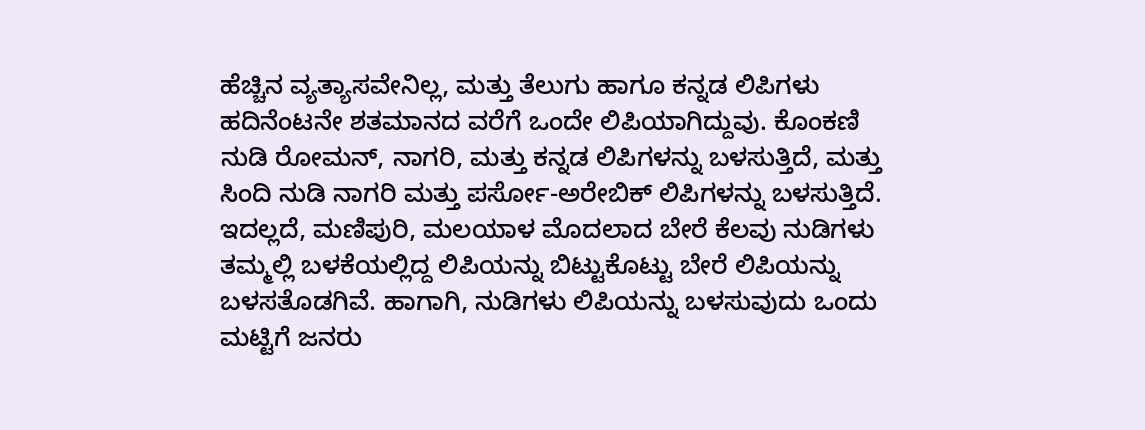ಹೆಚ್ಚಿನ ವ್ಯತ್ಯಾಸವೇನಿಲ್ಲ, ಮತ್ತು ತೆಲುಗು ಹಾಗೂ ಕನ್ನಡ ಲಿಪಿಗಳು ಹದಿನೆಂಟನೇ ಶತಮಾನದ ವರೆಗೆ ಒಂದೇ ಲಿಪಿಯಾಗಿದ್ದುವು. ಕೊಂಕಣಿ ನುಡಿ ರೋಮನ್, ನಾಗರಿ, ಮತ್ತು ಕನ್ನಡ ಲಿಪಿಗಳನ್ನು ಬಳಸುತ್ತಿದೆ, ಮತ್ತು ಸಿಂದಿ ನುಡಿ ನಾಗರಿ ಮತ್ತು ಪರ್ಸೋ-ಅರೇಬಿಕ್ ಲಿಪಿಗಳನ್ನು ಬಳಸುತ್ತಿದೆ. ಇದಲ್ಲದೆ, ಮಣಿಪುರಿ, ಮಲಯಾಳ ಮೊದಲಾದ ಬೇರೆ ಕೆಲವು ನುಡಿಗಳು ತಮ್ಮಲ್ಲಿ ಬಳಕೆಯಲ್ಲಿದ್ದ ಲಿಪಿಯನ್ನು ಬಿಟ್ಟುಕೊಟ್ಟು ಬೇರೆ ಲಿಪಿಯನ್ನು ಬಳಸತೊಡಗಿವೆ. ಹಾಗಾಗಿ, ನುಡಿಗಳು ಲಿಪಿಯನ್ನು ಬಳಸುವುದು ಒಂದು ಮಟ್ಟಿಗೆ ಜನರು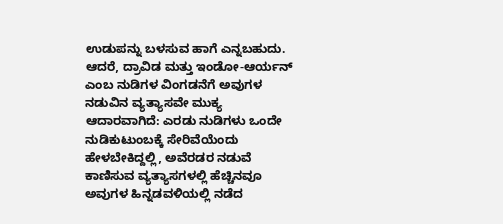ಉಡುಪನ್ನು ಬಳಸುವ ಹಾಗೆ ಎನ್ನಬಹುದು.
ಆದರೆ, ದ್ರಾವಿಡ ಮತ್ತು ಇಂಡೋ-ಆರ್ಯನ್ ಎಂಬ ನುಡಿಗಳ ವಿಂಗಡನೆಗೆ ಅವುಗಳ ನಡುವಿನ ವ್ಯತ್ಯಾಸವೇ ಮುಕ್ಯ ಆದಾರವಾಗಿದೆ: ಎರಡು ನುಡಿಗಳು ಒಂದೇ ನುಡಿಕುಟುಂಬಕ್ಕೆ ಸೇರಿವೆಯೆಂದು ಹೇಳಬೇಕಿದ್ದಲ್ಲಿ, ಅವೆರಡರ ನಡುವೆ ಕಾಣಿಸುವ ವ್ಯತ್ಯಾಸಗಳಲ್ಲಿ ಹೆಚ್ಚಿನವೂ ಅವುಗಳ ಹಿನ್ನಡವಳಿಯಲ್ಲಿ ನಡೆದ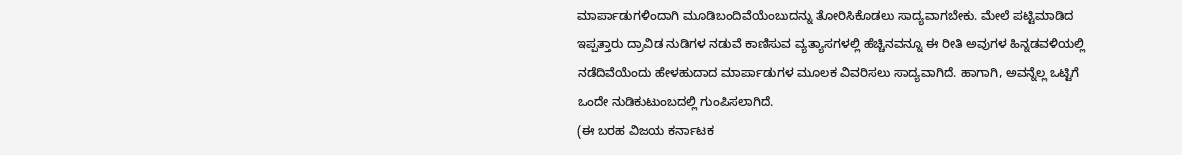ಮಾರ್ಪಾಡುಗಳಿಂದಾಗಿ ಮೂಡಿಬಂದಿವೆಯೆಂಬುದನ್ನು ತೋರಿಸಿಕೊಡಲು ಸಾದ್ಯವಾಗಬೇಕು. ಮೇಲೆ ಪಟ್ಟಿಮಾಡಿದ ಇಪ್ಪತ್ತಾರು ದ್ರಾವಿಡ ನುಡಿಗಳ ನಡುವೆ ಕಾಣಿಸುವ ವ್ಯತ್ಯಾಸಗಳಲ್ಲಿ ಹೆಚ್ಚಿನವನ್ನೂ ಈ ರೀತಿ ಅವುಗಳ ಹಿನ್ನಡವಳಿಯಲ್ಲಿ ನಡೆದಿವೆಯೆಂದು ಹೇಳಹುದಾದ ಮಾರ್ಪಾಡುಗಳ ಮೂಲಕ ವಿವರಿಸಲು ಸಾದ್ಯವಾಗಿದೆ. ಹಾಗಾಗಿ, ಅವನ್ನೆಲ್ಲ ಒಟ್ಟಿಗೆ ಒಂದೇ ನುಡಿಕುಟುಂಬದಲ್ಲಿ ಗುಂಪಿಸಲಾಗಿದೆ.
(ಈ ಬರಹ ವಿಜಯ ಕರ್ನಾಟಕ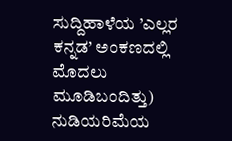ಸುದ್ದಿಹಾಳೆಯ ’ಎಲ್ಲರ ಕನ್ನಡ’ ಅಂಕಣದಲ್ಲಿ ಮೊದಲು ಮೂಡಿಬಂದಿತ್ತು)
ನುಡಿಯರಿಮೆಯ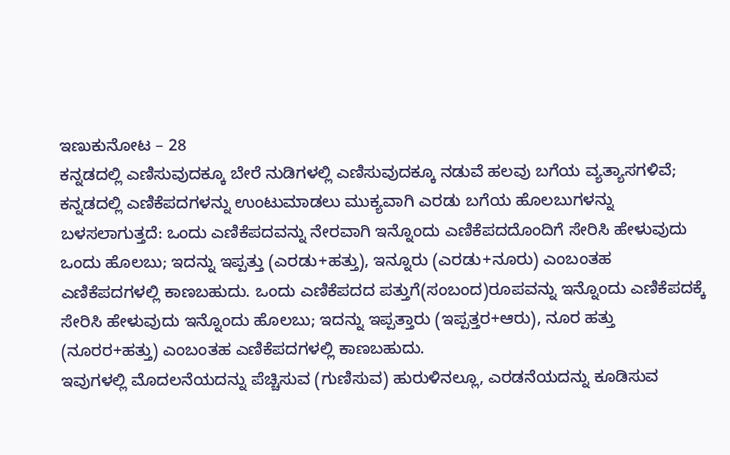ಇಣುಕುನೋಟ – 28
ಕನ್ನಡದಲ್ಲಿ ಎಣಿಸುವುದಕ್ಕೂ ಬೇರೆ ನುಡಿಗಳಲ್ಲಿ ಎಣಿಸುವುದಕ್ಕೂ ನಡುವೆ ಹಲವು ಬಗೆಯ ವ್ಯತ್ಯಾಸಗಳಿವೆ; ಕನ್ನಡದಲ್ಲಿ ಎಣಿಕೆಪದಗಳನ್ನು ಉಂಟುಮಾಡಲು ಮುಕ್ಯವಾಗಿ ಎರಡು ಬಗೆಯ ಹೊಲಬುಗಳನ್ನು ಬಳಸಲಾಗುತ್ತದೆ: ಒಂದು ಎಣಿಕೆಪದವನ್ನು ನೇರವಾಗಿ ಇನ್ನೊಂದು ಎಣಿಕೆಪದದೊಂದಿಗೆ ಸೇರಿಸಿ ಹೇಳುವುದು ಒಂದು ಹೊಲಬು; ಇದನ್ನು ಇಪ್ಪತ್ತು (ಎರಡು+ಹತ್ತು), ಇನ್ನೂರು (ಎರಡು+ನೂರು) ಎಂಬಂತಹ ಎಣಿಕೆಪದಗಳಲ್ಲಿ ಕಾಣಬಹುದು. ಒಂದು ಎಣಿಕೆಪದದ ಪತ್ತುಗೆ(ಸಂಬಂದ)ರೂಪವನ್ನು ಇನ್ನೊಂದು ಎಣಿಕೆಪದಕ್ಕೆ ಸೇರಿಸಿ ಹೇಳುವುದು ಇನ್ನೊಂದು ಹೊಲಬು; ಇದನ್ನು ಇಪ್ಪತ್ತಾರು (ಇಪ್ಪತ್ತರ+ಆರು), ನೂರ ಹತ್ತು (ನೂರರ+ಹತ್ತು) ಎಂಬಂತಹ ಎಣಿಕೆಪದಗಳಲ್ಲಿ ಕಾಣಬಹುದು.
ಇವುಗಳಲ್ಲಿ ಮೊದಲನೆಯದನ್ನು ಪೆಚ್ಚಿಸುವ (ಗುಣಿಸುವ) ಹುರುಳಿನಲ್ಲೂ, ಎರಡನೆಯದನ್ನು ಕೂಡಿಸುವ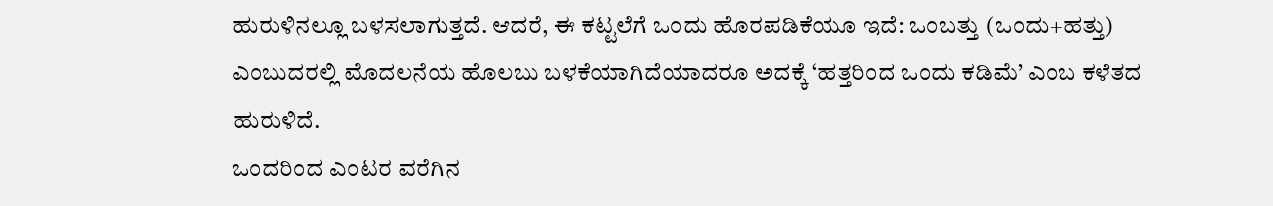ಹುರುಳಿನಲ್ಲೂ ಬಳಸಲಾಗುತ್ತದೆ. ಆದರೆ, ಈ ಕಟ್ಟಲೆಗೆ ಒಂದು ಹೊರಪಡಿಕೆಯೂ ಇದೆ: ಒಂಬತ್ತು (ಒಂದು+ಹತ್ತು) ಎಂಬುದರಲ್ಲಿ ಮೊದಲನೆಯ ಹೊಲಬು ಬಳಕೆಯಾಗಿದೆಯಾದರೂ ಅದಕ್ಕೆ ‘ಹತ್ತರಿಂದ ಒಂದು ಕಡಿಮೆ’ ಎಂಬ ಕಳೆತದ ಹುರುಳಿದೆ.
ಒಂದರಿಂದ ಎಂಟರ ವರೆಗಿನ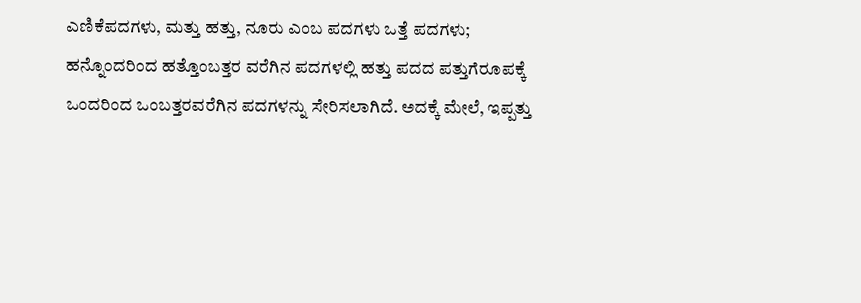ಎಣಿಕೆಪದಗಳು, ಮತ್ತು ಹತ್ತು, ನೂರು ಎಂಬ ಪದಗಳು ಒತ್ತೆ ಪದಗಳು; ಹನ್ನೊಂದರಿಂದ ಹತ್ತೊಂಬತ್ತರ ವರೆಗಿನ ಪದಗಳಲ್ಲಿ ಹತ್ತು ಪದದ ಪತ್ತುಗೆರೂಪಕ್ಕೆ ಒಂದರಿಂದ ಒಂಬತ್ತರವರೆಗಿನ ಪದಗಳನ್ನು ಸೇರಿಸಲಾಗಿದೆ. ಅದಕ್ಕೆ ಮೇಲೆ, ಇಪ್ಪತ್ತು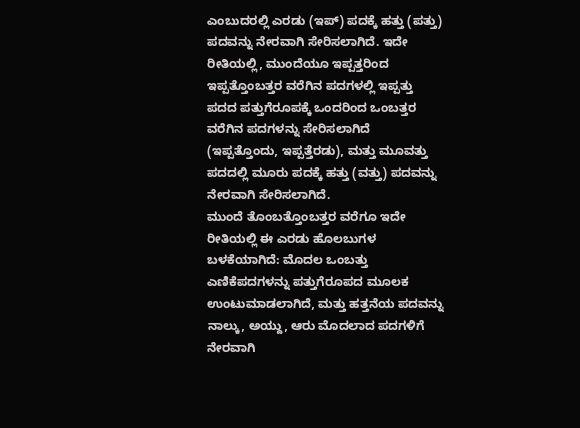ಎಂಬುದರಲ್ಲಿ ಎರಡು (ಇಪ್) ಪದಕ್ಕೆ ಹತ್ತು (ಪತ್ತು) ಪದವನ್ನು ನೇರವಾಗಿ ಸೇರಿಸಲಾಗಿದೆ. ಇದೇ ರೀತಿಯಲ್ಲಿ, ಮುಂದೆಯೂ ಇಪ್ಪತ್ತರಿಂದ ಇಪ್ಪತ್ತೊಂಬತ್ತರ ವರೆಗಿನ ಪದಗಳಲ್ಲಿ ಇಪ್ಪತ್ತು ಪದದ ಪತ್ತುಗೆರೂಪಕ್ಕೆ ಒಂದರಿಂದ ಒಂಬತ್ತರ ವರೆಗಿನ ಪದಗಳನ್ನು ಸೇರಿಸಲಾಗಿದೆ (ಇಪ್ಪತ್ತೊಂದು, ಇಪ್ಪತ್ತೆರಡು), ಮತ್ತು ಮೂವತ್ತು ಪದದಲ್ಲಿ ಮೂರು ಪದಕ್ಕೆ ಹತ್ತು (ವತ್ತು) ಪದವನ್ನು ನೇರವಾಗಿ ಸೇರಿಸಲಾಗಿದೆ.
ಮುಂದೆ ತೊಂಬತ್ತೊಂಬತ್ತರ ವರೆಗೂ ಇದೇ ರೀತಿಯಲ್ಲಿ ಈ ಎರಡು ಹೊಲಬುಗಳ ಬಳಕೆಯಾಗಿದೆ: ಮೊದಲ ಒಂಬತ್ತು ಎಣಿಕೆಪದಗಳನ್ನು ಪತ್ತುಗೆರೂಪದ ಮೂಲಕ ಉಂಟುಮಾಡಲಾಗಿದೆ, ಮತ್ತು ಹತ್ತನೆಯ ಪದವನ್ನು ನಾಲ್ಕು, ಅಯ್ದು, ಆರು ಮೊದಲಾದ ಪದಗಳಿಗೆ ನೇರವಾಗಿ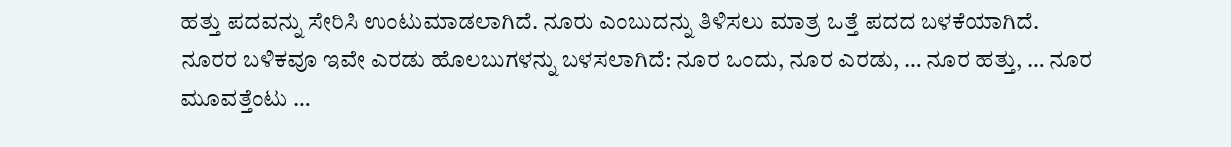ಹತ್ತು ಪದವನ್ನು ಸೇರಿಸಿ ಉಂಟುಮಾಡಲಾಗಿದೆ. ನೂರು ಎಂಬುದನ್ನು ತಿಳಿಸಲು ಮಾತ್ರ ಒತ್ತೆ ಪದದ ಬಳಕೆಯಾಗಿದೆ.
ನೂರರ ಬಳಿಕವೂ ಇವೇ ಎರಡು ಹೊಲಬುಗಳನ್ನು ಬಳಸಲಾಗಿದೆ: ನೂರ ಒಂದು, ನೂರ ಎರಡು, … ನೂರ ಹತ್ತು, … ನೂರ ಮೂವತ್ತೆಂಟು …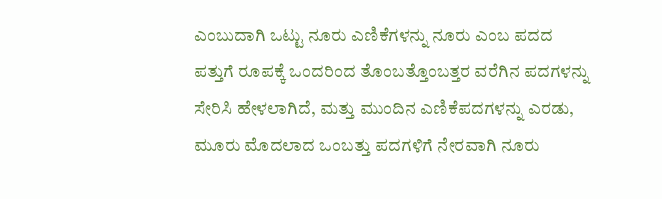ಎಂಬುದಾಗಿ ಒಟ್ಟು ನೂರು ಎಣಿಕೆಗಳನ್ನು ನೂರು ಎಂಬ ಪದದ ಪತ್ತುಗೆ ರೂಪಕ್ಕೆ ಒಂದರಿಂದ ತೊಂಬತ್ತೊಂಬತ್ತರ ವರೆಗಿನ ಪದಗಳನ್ನು ಸೇರಿಸಿ ಹೇಳಲಾಗಿದೆ, ಮತ್ತು ಮುಂದಿನ ಎಣಿಕೆಪದಗಳನ್ನು ಎರಡು, ಮೂರು ಮೊದಲಾದ ಒಂಬತ್ತು ಪದಗಳಿಗೆ ನೇರವಾಗಿ ನೂರು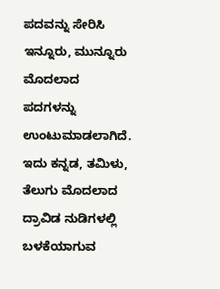ಪದವನ್ನು ಸೇರಿಸಿ ಇನ್ನೂರು, ಮುನ್ನೂರು ಮೊದಲಾದ ಪದಗಳನ್ನು ಉಂಟುಮಾಡಲಾಗಿದೆ. ಇದು ಕನ್ನಡ, ತಮಿಳು, ತೆಲುಗು ಮೊದಲಾದ ದ್ರಾವಿಡ ನುಡಿಗಳಲ್ಲಿ ಬಳಕೆಯಾಗುವ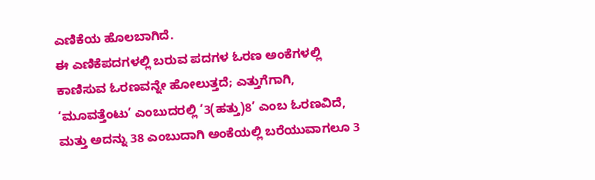ಎಣಿಕೆಯ ಹೊಲಬಾಗಿದೆ.
ಈ ಎಣಿಕೆಪದಗಳಲ್ಲಿ ಬರುವ ಪದಗಳ ಓರಣ ಅಂಕೆಗಳಲ್ಲಿ ಕಾಣಿಸುವ ಓರಣವನ್ನೇ ಹೋಲುತ್ತದೆ; ಎತ್ತುಗೆಗಾಗಿ, ‘ಮೂವತ್ತೆಂಟು’ ಎಂಬುದರಲ್ಲಿ ‘3(ಹತ್ತು)8’ ಎಂಬ ಓರಣವಿದೆ, ಮತ್ತು ಅದನ್ನು 38 ಎಂಬುದಾಗಿ ಅಂಕೆಯಲ್ಲಿ ಬರೆಯುವಾಗಲೂ 3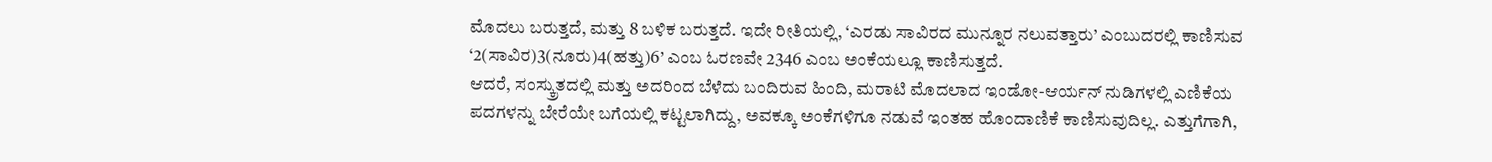ಮೊದಲು ಬರುತ್ತದೆ, ಮತ್ತು 8 ಬಳಿಕ ಬರುತ್ತದೆ. ಇದೇ ರೀತಿಯಲ್ಲಿ, ‘ಎರಡು ಸಾವಿರದ ಮುನ್ನೂರ ನಲುವತ್ತಾರು’ ಎಂಬುದರಲ್ಲಿ ಕಾಣಿಸುವ ‘2(ಸಾವಿರ)3(ನೂರು)4(ಹತ್ತು)6’ ಎಂಬ ಓರಣವೇ 2346 ಎಂಬ ಅಂಕೆಯಲ್ಲೂ ಕಾಣಿಸುತ್ತದೆ.
ಆದರೆ, ಸಂಸ್ಕ್ರುತದಲ್ಲಿ ಮತ್ತು ಅದರಿಂದ ಬೆಳೆದು ಬಂದಿರುವ ಹಿಂದಿ, ಮರಾಟಿ ಮೊದಲಾದ ಇಂಡೋ-ಆರ್ಯನ್ ನುಡಿಗಳಲ್ಲಿ ಎಣಿಕೆಯ ಪದಗಳನ್ನು ಬೇರೆಯೇ ಬಗೆಯಲ್ಲಿ ಕಟ್ಟಲಾಗಿದ್ದು, ಅವಕ್ಕೂ ಅಂಕೆಗಳಿಗೂ ನಡುವೆ ಇಂತಹ ಹೊಂದಾಣಿಕೆ ಕಾಣಿಸುವುದಿಲ್ಲ. ಎತ್ತುಗೆಗಾಗಿ,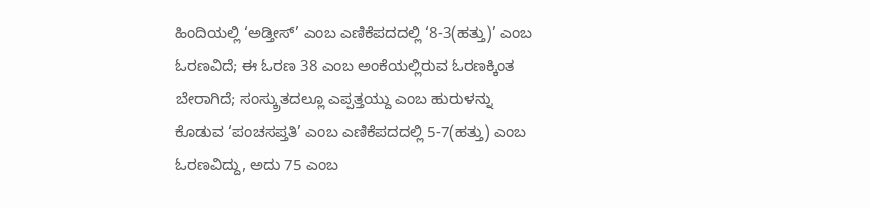ಹಿಂದಿಯಲ್ಲಿ ‘ಅಡ್ತೀಸ್’ ಎಂಬ ಎಣಿಕೆಪದದಲ್ಲಿ ‘8-3(ಹತ್ತು)’ ಎಂಬ ಓರಣವಿದೆ; ಈ ಓರಣ 38 ಎಂಬ ಅಂಕೆಯಲ್ಲಿರುವ ಓರಣಕ್ಕಿಂತ ಬೇರಾಗಿದೆ; ಸಂಸ್ಕ್ರುತದಲ್ಲೂ ಎಪ್ಪತ್ತಯ್ದು ಎಂಬ ಹುರುಳನ್ನು ಕೊಡುವ ‘ಪಂಚಸಪ್ತತಿ’ ಎಂಬ ಎಣಿಕೆಪದದಲ್ಲಿ 5-7(ಹತ್ತು) ಎಂಬ ಓರಣವಿದ್ದು, ಅದು 75 ಎಂಬ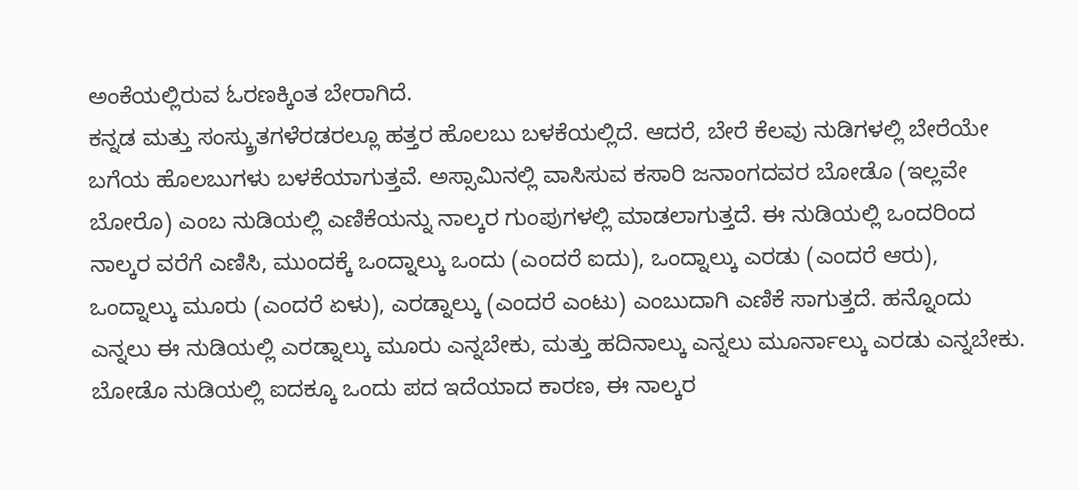ಅಂಕೆಯಲ್ಲಿರುವ ಓರಣಕ್ಕಿಂತ ಬೇರಾಗಿದೆ.
ಕನ್ನಡ ಮತ್ತು ಸಂಸ್ಕ್ರುತಗಳೆರಡರಲ್ಲೂ ಹತ್ತರ ಹೊಲಬು ಬಳಕೆಯಲ್ಲಿದೆ. ಆದರೆ, ಬೇರೆ ಕೆಲವು ನುಡಿಗಳಲ್ಲಿ ಬೇರೆಯೇ ಬಗೆಯ ಹೊಲಬುಗಳು ಬಳಕೆಯಾಗುತ್ತವೆ. ಅಸ್ಸಾಮಿನಲ್ಲಿ ವಾಸಿಸುವ ಕಸಾರಿ ಜನಾಂಗದವರ ಬೋಡೊ (ಇಲ್ಲವೇ ಬೋರೊ) ಎಂಬ ನುಡಿಯಲ್ಲಿ ಎಣಿಕೆಯನ್ನು ನಾಲ್ಕರ ಗುಂಪುಗಳಲ್ಲಿ ಮಾಡಲಾಗುತ್ತದೆ. ಈ ನುಡಿಯಲ್ಲಿ ಒಂದರಿಂದ ನಾಲ್ಕರ ವರೆಗೆ ಎಣಿಸಿ, ಮುಂದಕ್ಕೆ ಒಂದ್ನಾಲ್ಕು ಒಂದು (ಎಂದರೆ ಐದು), ಒಂದ್ನಾಲ್ಕು ಎರಡು (ಎಂದರೆ ಆರು), ಒಂದ್ನಾಲ್ಕು ಮೂರು (ಎಂದರೆ ಏಳು), ಎರಡ್ನಾಲ್ಕು (ಎಂದರೆ ಎಂಟು) ಎಂಬುದಾಗಿ ಎಣಿಕೆ ಸಾಗುತ್ತದೆ. ಹನ್ನೊಂದು ಎನ್ನಲು ಈ ನುಡಿಯಲ್ಲಿ ಎರಡ್ನಾಲ್ಕು ಮೂರು ಎನ್ನಬೇಕು, ಮತ್ತು ಹದಿನಾಲ್ಕು ಎನ್ನಲು ಮೂರ್ನಾಲ್ಕು ಎರಡು ಎನ್ನಬೇಕು.
ಬೋಡೊ ನುಡಿಯಲ್ಲಿ ಐದಕ್ಕೂ ಒಂದು ಪದ ಇದೆಯಾದ ಕಾರಣ, ಈ ನಾಲ್ಕರ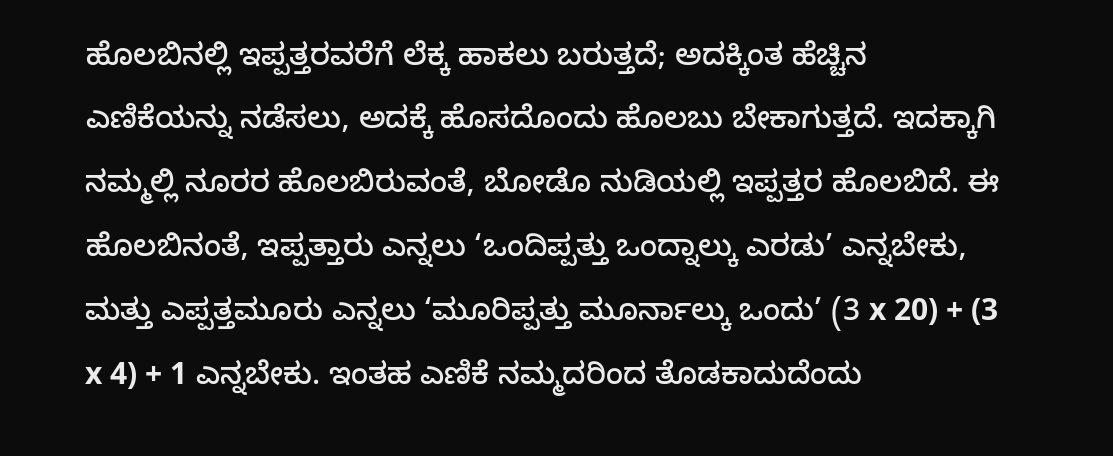ಹೊಲಬಿನಲ್ಲಿ ಇಪ್ಪತ್ತರವರೆಗೆ ಲೆಕ್ಕ ಹಾಕಲು ಬರುತ್ತದೆ; ಅದಕ್ಕಿಂತ ಹೆಚ್ಚಿನ ಎಣಿಕೆಯನ್ನು ನಡೆಸಲು, ಅದಕ್ಕೆ ಹೊಸದೊಂದು ಹೊಲಬು ಬೇಕಾಗುತ್ತದೆ. ಇದಕ್ಕಾಗಿ ನಮ್ಮಲ್ಲಿ ನೂರರ ಹೊಲಬಿರುವಂತೆ, ಬೋಡೊ ನುಡಿಯಲ್ಲಿ ಇಪ್ಪತ್ತರ ಹೊಲಬಿದೆ. ಈ ಹೊಲಬಿನಂತೆ, ಇಪ್ಪತ್ತಾರು ಎನ್ನಲು ‘ಒಂದಿಪ್ಪತ್ತು ಒಂದ್ನಾಲ್ಕು ಎರಡು’ ಎನ್ನಬೇಕು, ಮತ್ತು ಎಪ್ಪತ್ತಮೂರು ಎನ್ನಲು ‘ಮೂರಿಪ್ಪತ್ತು ಮೂರ್ನಾಲ್ಕು ಒಂದು’ (3 x 20) + (3 x 4) + 1 ಎನ್ನಬೇಕು. ಇಂತಹ ಎಣಿಕೆ ನಮ್ಮದರಿಂದ ತೊಡಕಾದುದೆಂದು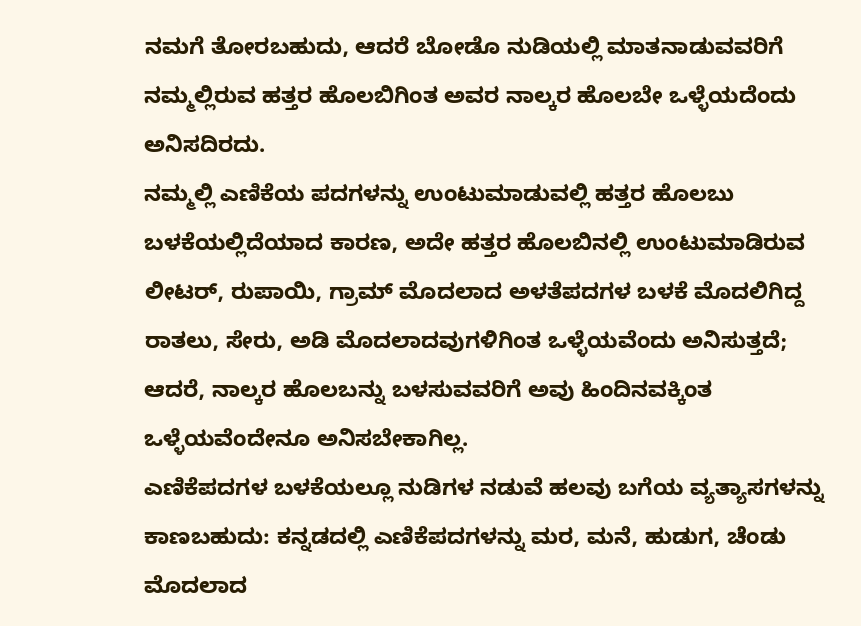ನಮಗೆ ತೋರಬಹುದು, ಆದರೆ ಬೋಡೊ ನುಡಿಯಲ್ಲಿ ಮಾತನಾಡುವವರಿಗೆ ನಮ್ಮಲ್ಲಿರುವ ಹತ್ತರ ಹೊಲಬಿಗಿಂತ ಅವರ ನಾಲ್ಕರ ಹೊಲಬೇ ಒಳ್ಳೆಯದೆಂದು ಅನಿಸದಿರದು.
ನಮ್ಮಲ್ಲಿ ಎಣಿಕೆಯ ಪದಗಳನ್ನು ಉಂಟುಮಾಡುವಲ್ಲಿ ಹತ್ತರ ಹೊಲಬು ಬಳಕೆಯಲ್ಲಿದೆಯಾದ ಕಾರಣ, ಅದೇ ಹತ್ತರ ಹೊಲಬಿನಲ್ಲಿ ಉಂಟುಮಾಡಿರುವ ಲೀಟರ್, ರುಪಾಯಿ, ಗ್ರಾಮ್ ಮೊದಲಾದ ಅಳತೆಪದಗಳ ಬಳಕೆ ಮೊದಲಿಗಿದ್ದ ರಾತಲು, ಸೇರು, ಅಡಿ ಮೊದಲಾದವುಗಳಿಗಿಂತ ಒಳ್ಳೆಯವೆಂದು ಅನಿಸುತ್ತದೆ; ಆದರೆ, ನಾಲ್ಕರ ಹೊಲಬನ್ನು ಬಳಸುವವರಿಗೆ ಅವು ಹಿಂದಿನವಕ್ಕಿಂತ ಒಳ್ಳೆಯವೆಂದೇನೂ ಅನಿಸಬೇಕಾಗಿಲ್ಲ.
ಎಣಿಕೆಪದಗಳ ಬಳಕೆಯಲ್ಲೂ ನುಡಿಗಳ ನಡುವೆ ಹಲವು ಬಗೆಯ ವ್ಯತ್ಯಾಸಗಳನ್ನು ಕಾಣಬಹುದು: ಕನ್ನಡದಲ್ಲಿ ಎಣಿಕೆಪದಗಳನ್ನು ಮರ, ಮನೆ, ಹುಡುಗ, ಚೆಂಡು ಮೊದಲಾದ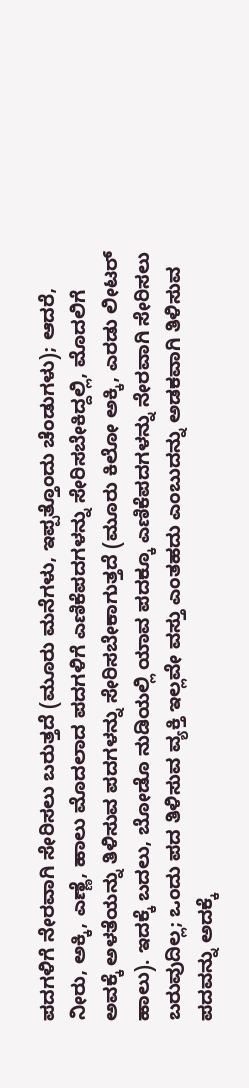ಪದಗಳಿಗೆ ನೇರವಾಗಿ ಸೇರಿಸಲು ಬರುತ್ತದೆ (ಮೂರು ಮನೆಗಳು, ಇಪ್ಪತ್ತೊಂದು ಚೆಂಡುಗಳು); ಆದರೆ, ನೀರು, ಅಕ್ಕಿ, ಎಣ್ಣೆ, ಹಾಲು ಮೊದಲಾದ ಪದಗಳಿಗೆ ಎಣಿಕೆಪದಗಳನ್ನು ಸೇರಿಸಬೇಕಿದ್ದಲ್ಲಿ, ಮೊದಲಿಗೆ ಅವಕ್ಕೆ ಅಳತೆಯನ್ನು ತಿಳಿಸುವ ಪದಗಳನ್ನು ಸೇರಿಸಬೇಕಾಗುತ್ತದೆ (ಮೂರು ಕಿಲೋ ಅಕ್ಕಿ, ಎರಡು ಲೀಟರ್ ಹಾಲು). ಇದಕ್ಕೆ ಬದಲು, ಬೋಡೊ ನುಡಿಯಲ್ಲಿ ಯಾವ ಪದಕ್ಕೂ ಎಣಿಕೆಪದಗಳನ್ನು ನೇರವಾಗಿ ಸೇರಿಸಲು ಬರುವುದಿಲ್ಲ; ಒಂದು ಪದ ತಿಳಿಸುವ ವ್ಯಕ್ತಿ ಇಲ್ಲವೇ ವಸ್ತು ಎಂತಹದು ಎಂಬುದನ್ನು ಅಡಕವಾಗಿ ತಿಳಿಸುವ ಪದವನ್ನು ಅದಕ್ಕೆ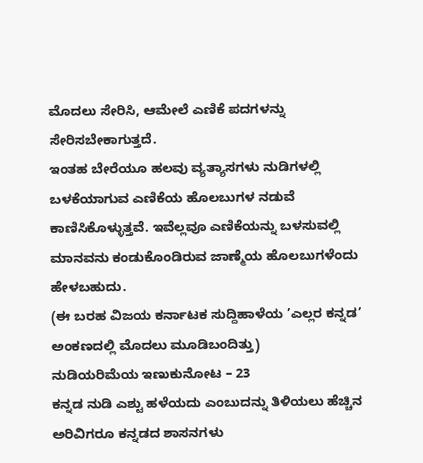ಮೊದಲು ಸೇರಿಸಿ, ಆಮೇಲೆ ಎಣಿಕೆ ಪದಗಳನ್ನು ಸೇರಿಸಬೇಕಾಗುತ್ತದೆ.
ಇಂತಹ ಬೇರೆಯೂ ಹಲವು ವ್ಯತ್ಯಾಸಗಳು ನುಡಿಗಳಲ್ಲಿ ಬಳಕೆಯಾಗುವ ಎಣಿಕೆಯ ಹೊಲಬುಗಳ ನಡುವೆ ಕಾಣಿಸಿಕೊಳ್ಳುತ್ತವೆ. ಇವೆಲ್ಲವೂ ಎಣಿಕೆಯನ್ನು ಬಳಸುವಲ್ಲಿ ಮಾನವನು ಕಂಡುಕೊಂಡಿರುವ ಜಾಣ್ಮೆಯ ಹೊಲಬುಗಳೆಂದು ಹೇಳಬಹುದು.
(ಈ ಬರಹ ವಿಜಯ ಕರ್ನಾಟಕ ಸುದ್ದಿಹಾಳೆಯ ’ಎಲ್ಲರ ಕನ್ನಡ’ ಅಂಕಣದಲ್ಲಿ ಮೊದಲು ಮೂಡಿಬಂದಿತ್ತು)
ನುಡಿಯರಿಮೆಯ ಇಣುಕುನೋಟ – 23
ಕನ್ನಡ ನುಡಿ ಎಶ್ಟು ಹಳೆಯದು ಎಂಬುದನ್ನು ತಿಳಿಯಲು ಹೆಚ್ಚಿನ ಅರಿವಿಗರೂ ಕನ್ನಡದ ಶಾಸನಗಳು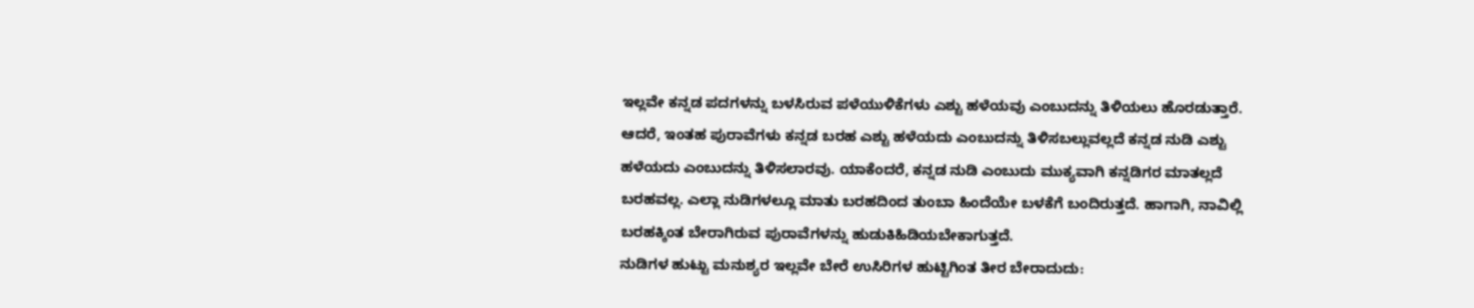ಇಲ್ಲವೇ ಕನ್ನಡ ಪದಗಳನ್ನು ಬಳಸಿರುವ ಪಳೆಯುಳಿಕೆಗಳು ಎಶ್ಟು ಹಳೆಯವು ಎಂಬುದನ್ನು ತಿಳಿಯಲು ಹೊರಡುತ್ತಾರೆ. ಆದರೆ, ಇಂತಹ ಪುರಾವೆಗಳು ಕನ್ನಡ ಬರಹ ಎಶ್ಟು ಹಳೆಯದು ಎಂಬುದನ್ನು ತಿಳಿಸಬಲ್ಲುವಲ್ಲದೆ ಕನ್ನಡ ನುಡಿ ಎಶ್ಟು ಹಳೆಯದು ಎಂಬುದನ್ನು ತಿಳಿಸಲಾರವು. ಯಾಕೆಂದರೆ, ಕನ್ನಡ ನುಡಿ ಎಂಬುದು ಮುಕ್ಯವಾಗಿ ಕನ್ನಡಿಗರ ಮಾತಲ್ಲದೆ ಬರಹವಲ್ಲ. ಎಲ್ಲಾ ನುಡಿಗಳಲ್ಲೂ ಮಾತು ಬರಹದಿಂದ ತುಂಬಾ ಹಿಂದೆಯೇ ಬಳಕೆಗೆ ಬಂದಿರುತ್ತದೆ. ಹಾಗಾಗಿ, ನಾವಿಲ್ಲಿ ಬರಹಕ್ಕಿಂತ ಬೇರಾಗಿರುವ ಪುರಾವೆಗಳನ್ನು ಹುಡುಕಿಹಿಡಿಯಬೇಕಾಗುತ್ತದೆ.
ನುಡಿಗಳ ಹುಟ್ಟು ಮನುಶ್ಯರ ಇಲ್ಲವೇ ಬೇರೆ ಉಸಿರಿಗಳ ಹುಟ್ಟಿಗಿಂತ ತೀರ ಬೇರಾದುದು: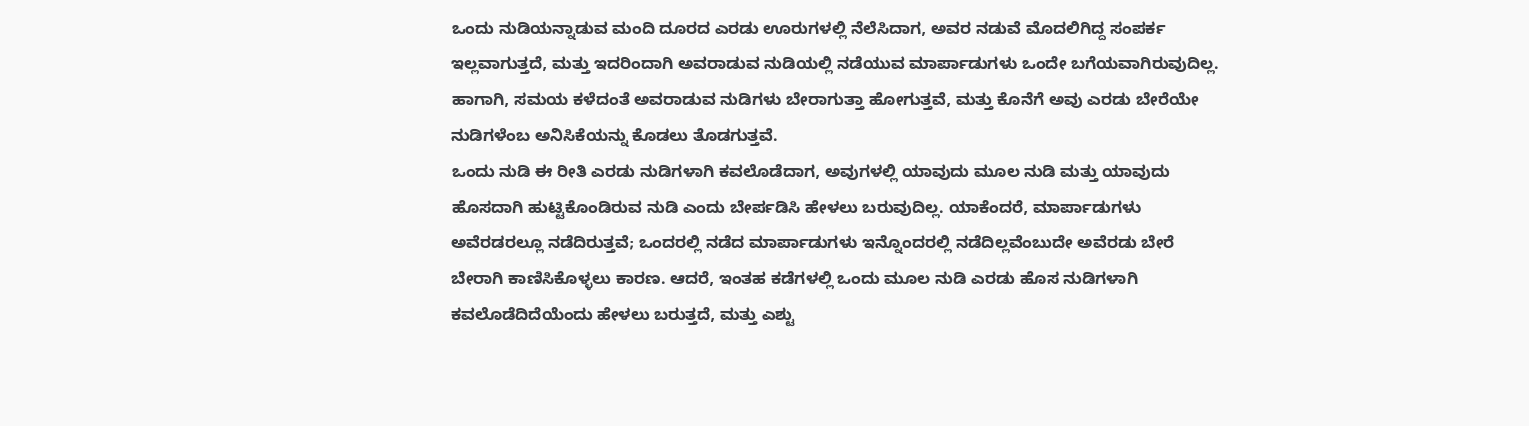ಒಂದು ನುಡಿಯನ್ನಾಡುವ ಮಂದಿ ದೂರದ ಎರಡು ಊರುಗಳಲ್ಲಿ ನೆಲೆಸಿದಾಗ, ಅವರ ನಡುವೆ ಮೊದಲಿಗಿದ್ದ ಸಂಪರ್ಕ ಇಲ್ಲವಾಗುತ್ತದೆ, ಮತ್ತು ಇದರಿಂದಾಗಿ ಅವರಾಡುವ ನುಡಿಯಲ್ಲಿ ನಡೆಯುವ ಮಾರ್ಪಾಡುಗಳು ಒಂದೇ ಬಗೆಯವಾಗಿರುವುದಿಲ್ಲ. ಹಾಗಾಗಿ, ಸಮಯ ಕಳೆದಂತೆ ಅವರಾಡುವ ನುಡಿಗಳು ಬೇರಾಗುತ್ತಾ ಹೋಗುತ್ತವೆ, ಮತ್ತು ಕೊನೆಗೆ ಅವು ಎರಡು ಬೇರೆಯೇ ನುಡಿಗಳೆಂಬ ಅನಿಸಿಕೆಯನ್ನು ಕೊಡಲು ತೊಡಗುತ್ತವೆ.
ಒಂದು ನುಡಿ ಈ ರೀತಿ ಎರಡು ನುಡಿಗಳಾಗಿ ಕವಲೊಡೆದಾಗ, ಅವುಗಳಲ್ಲಿ ಯಾವುದು ಮೂಲ ನುಡಿ ಮತ್ತು ಯಾವುದು ಹೊಸದಾಗಿ ಹುಟ್ಟಿಕೊಂಡಿರುವ ನುಡಿ ಎಂದು ಬೇರ್ಪಡಿಸಿ ಹೇಳಲು ಬರುವುದಿಲ್ಲ. ಯಾಕೆಂದರೆ, ಮಾರ್ಪಾಡುಗಳು ಅವೆರಡರಲ್ಲೂ ನಡೆದಿರುತ್ತವೆ; ಒಂದರಲ್ಲಿ ನಡೆದ ಮಾರ್ಪಾಡುಗಳು ಇನ್ನೊಂದರಲ್ಲಿ ನಡೆದಿಲ್ಲವೆಂಬುದೇ ಅವೆರಡು ಬೇರೆ ಬೇರಾಗಿ ಕಾಣಿಸಿಕೊಳ್ಳಲು ಕಾರಣ. ಆದರೆ, ಇಂತಹ ಕಡೆಗಳಲ್ಲಿ ಒಂದು ಮೂಲ ನುಡಿ ಎರಡು ಹೊಸ ನುಡಿಗಳಾಗಿ ಕವಲೊಡೆದಿದೆಯೆಂದು ಹೇಳಲು ಬರುತ್ತದೆ, ಮತ್ತು ಎಶ್ಟು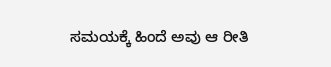ಸಮಯಕ್ಕೆ ಹಿಂದೆ ಅವು ಆ ರೀತಿ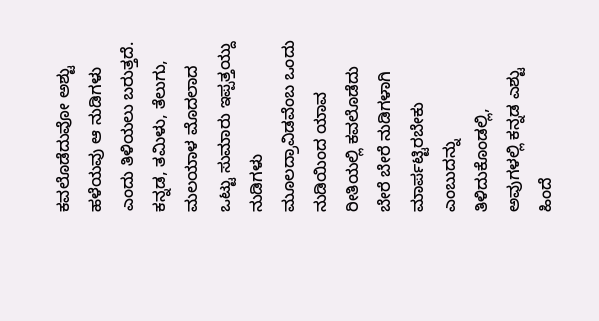ಕವಲೊಡೆದುವೋ ಅಶ್ಟು ಹಳೆಯವು ಆ ನುಡಿಗಳು ಎಂದು ತಿಳಿಯಲು ಬರುತ್ತದೆ.
ಕನ್ನಡ, ತಮಿಳು, ತೆಲುಗು, ಮಲಯಾಳ ಮೊದಲಾದ ಒಟ್ಟು ಸುಮಾರು ಇಪ್ಪತ್ತಯ್ದು ನುಡಿಗಳು ಮೂಲದ್ರಾವಿಡವೆಂಬ ಒಂದು ನುಡಿಯಿಂದ ಯಾವ ರೀತಿಯಲ್ಲಿ ಕವಲೊಡೆದು ಬೇರೆ ಬೇರೆ ನುಡಿಗಳಾಗಿ ಮಾರ್ಪಟ್ಟಿರಬೇಕು ಎಂಬುದನ್ನು ತಿಳಿದುಕೊಂಡಲ್ಲಿ, ಅವುಗಳಲ್ಲಿ ಕನ್ನಡ ಎಶ್ಟು ಹಿಂದೆ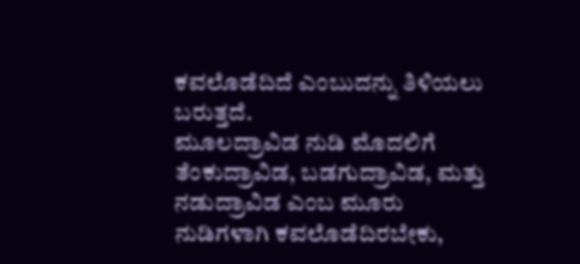ಕವಲೊಡೆದಿದೆ ಎಂಬುದನ್ನು ತಿಳಿಯಲು ಬರುತ್ತದೆ.
ಮೂಲದ್ರಾವಿಡ ನುಡಿ ಮೊದಲಿಗೆ ತೆಂಕುದ್ರಾವಿಡ, ಬಡಗುದ್ರಾವಿಡ, ಮತ್ತು ನಡುದ್ರಾವಿಡ ಎಂಬ ಮೂರು ನುಡಿಗಳಾಗಿ ಕವಲೊಡೆದಿರಬೇಕು,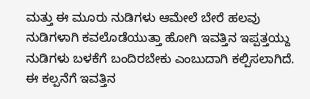ಮತ್ತು ಈ ಮೂರು ನುಡಿಗಳು ಆಮೇಲೆ ಬೇರೆ ಹಲವು ನುಡಿಗಳಾಗಿ ಕವಲೊಡೆಯುತ್ತಾ ಹೋಗಿ ಇವತ್ತಿನ ಇಪ್ಪತ್ತಯ್ದು ನುಡಿಗಳು ಬಳಕೆಗೆ ಬಂದಿರಬೇಕು ಎಂಬುದಾಗಿ ಕಲ್ಪಿಸಲಾಗಿದೆ. ಈ ಕಲ್ಪನೆಗೆ ಇವತ್ತಿನ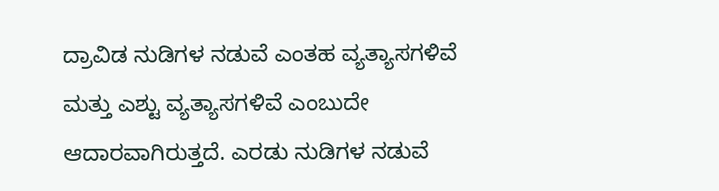ದ್ರಾವಿಡ ನುಡಿಗಳ ನಡುವೆ ಎಂತಹ ವ್ಯತ್ಯಾಸಗಳಿವೆ ಮತ್ತು ಎಶ್ಟು ವ್ಯತ್ಯಾಸಗಳಿವೆ ಎಂಬುದೇ ಆದಾರವಾಗಿರುತ್ತದೆ. ಎರಡು ನುಡಿಗಳ ನಡುವೆ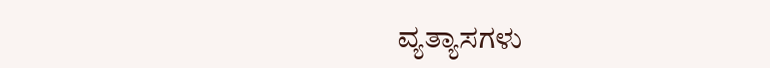ವ್ಯತ್ಯಾಸಗಳು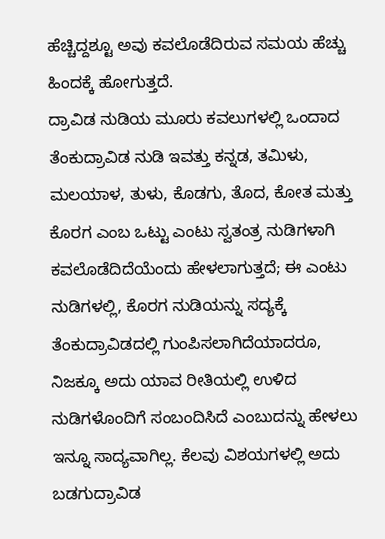ಹೆಚ್ಚಿದ್ದಶ್ಟೂ ಅವು ಕವಲೊಡೆದಿರುವ ಸಮಯ ಹೆಚ್ಚು ಹಿಂದಕ್ಕೆ ಹೋಗುತ್ತದೆ.
ದ್ರಾವಿಡ ನುಡಿಯ ಮೂರು ಕವಲುಗಳಲ್ಲಿ ಒಂದಾದ ತೆಂಕುದ್ರಾವಿಡ ನುಡಿ ಇವತ್ತು ಕನ್ನಡ, ತಮಿಳು, ಮಲಯಾಳ, ತುಳು, ಕೊಡಗು, ತೊದ, ಕೋತ ಮತ್ತು ಕೊರಗ ಎಂಬ ಒಟ್ಟು ಎಂಟು ಸ್ವತಂತ್ರ ನುಡಿಗಳಾಗಿ ಕವಲೊಡೆದಿದೆಯೆಂದು ಹೇಳಲಾಗುತ್ತದೆ; ಈ ಎಂಟು ನುಡಿಗಳಲ್ಲಿ, ಕೊರಗ ನುಡಿಯನ್ನು ಸದ್ಯಕ್ಕೆ ತೆಂಕುದ್ರಾವಿಡದಲ್ಲಿ ಗುಂಪಿಸಲಾಗಿದೆಯಾದರೂ, ನಿಜಕ್ಕೂ ಅದು ಯಾವ ರೀತಿಯಲ್ಲಿ ಉಳಿದ ನುಡಿಗಳೊಂದಿಗೆ ಸಂಬಂದಿಸಿದೆ ಎಂಬುದನ್ನು ಹೇಳಲು ಇನ್ನೂ ಸಾದ್ಯವಾಗಿಲ್ಲ. ಕೆಲವು ವಿಶಯಗಳಲ್ಲಿ ಅದು ಬಡಗುದ್ರಾವಿಡ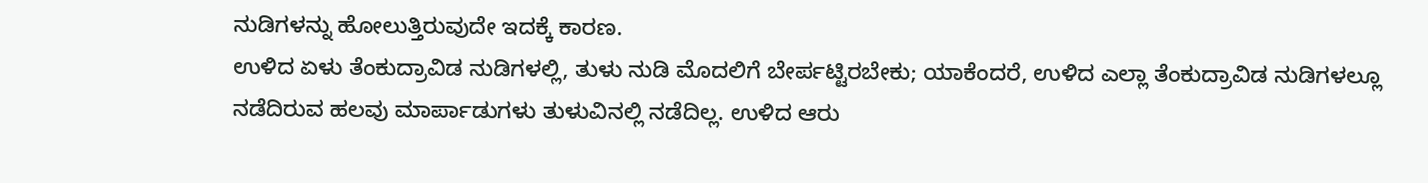ನುಡಿಗಳನ್ನು ಹೋಲುತ್ತಿರುವುದೇ ಇದಕ್ಕೆ ಕಾರಣ.
ಉಳಿದ ಏಳು ತೆಂಕುದ್ರಾವಿಡ ನುಡಿಗಳಲ್ಲಿ, ತುಳು ನುಡಿ ಮೊದಲಿಗೆ ಬೇರ್ಪಟ್ಟಿರಬೇಕು; ಯಾಕೆಂದರೆ, ಉಳಿದ ಎಲ್ಲಾ ತೆಂಕುದ್ರಾವಿಡ ನುಡಿಗಳಲ್ಲೂ ನಡೆದಿರುವ ಹಲವು ಮಾರ್ಪಾಡುಗಳು ತುಳುವಿನಲ್ಲಿ ನಡೆದಿಲ್ಲ. ಉಳಿದ ಆರು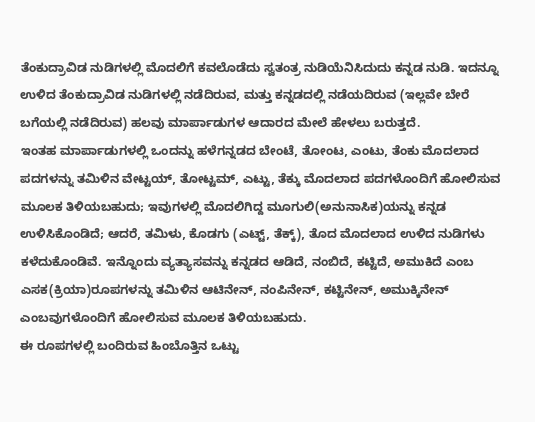ತೆಂಕುದ್ರಾವಿಡ ನುಡಿಗಳಲ್ಲಿ ಮೊದಲಿಗೆ ಕವಲೊಡೆದು ಸ್ವತಂತ್ರ ನುಡಿಯೆನಿಸಿದುದು ಕನ್ನಡ ನುಡಿ. ಇದನ್ನೂ ಉಳಿದ ತೆಂಕುದ್ರಾವಿಡ ನುಡಿಗಳಲ್ಲಿ ನಡೆದಿರುವ, ಮತ್ತು ಕನ್ನಡದಲ್ಲಿ ನಡೆಯದಿರುವ (ಇಲ್ಲವೇ ಬೇರೆ ಬಗೆಯಲ್ಲಿ ನಡೆದಿರುವ) ಹಲವು ಮಾರ್ಪಾಡುಗಳ ಆದಾರದ ಮೇಲೆ ಹೇಳಲು ಬರುತ್ತದೆ.
ಇಂತಹ ಮಾರ್ಪಾಡುಗಳಲ್ಲಿ ಒಂದನ್ನು ಹಳೆಗನ್ನಡದ ಬೇಂಟೆ, ತೋಂಟ, ಎಂಟು, ತೆಂಕು ಮೊದಲಾದ ಪದಗಳನ್ನು ತಮಿಳಿನ ವೇಟ್ಟಯ್, ತೋಟ್ಟಮ್, ಎಟ್ಟು, ತೆಕ್ಕು ಮೊದಲಾದ ಪದಗಳೊಂದಿಗೆ ಹೋಲಿಸುವ ಮೂಲಕ ತಿಳಿಯಬಹುದು; ಇವುಗಳಲ್ಲಿ ಮೊದಲಿಗಿದ್ದ ಮೂಗುಲಿ(ಅನುನಾಸಿಕ)ಯನ್ನು ಕನ್ನಡ ಉಳಿಸಿಕೊಂಡಿದೆ; ಆದರೆ, ತಮಿಳು, ಕೊಡಗು (ಎಟ್ಟ್, ತೆಕ್ಕ್), ತೊದ ಮೊದಲಾದ ಉಳಿದ ನುಡಿಗಳು ಕಳೆದುಕೊಂಡಿವೆ. ಇನ್ನೊಂದು ವ್ಯತ್ಯಾಸವನ್ನು ಕನ್ನಡದ ಆಡಿದೆ, ನಂಬಿದೆ, ಕಟ್ಟಿದೆ, ಅಮುಕಿದೆ ಎಂಬ ಎಸಕ(ಕ್ರಿಯಾ)ರೂಪಗಳನ್ನು ತಮಿಳಿನ ಆಟಿನೇನ್, ನಂಪಿನೇನ್, ಕಟ್ಟಿನೇನ್, ಅಮುಕ್ಕಿನೇನ್ ಎಂಬವುಗಳೊಂದಿಗೆ ಹೋಲಿಸುವ ಮೂಲಕ ತಿಳಿಯಬಹುದು.
ಈ ರೂಪಗಳಲ್ಲಿ ಬಂದಿರುವ ಹಿಂಬೊತ್ತಿನ ಒಟ್ಟು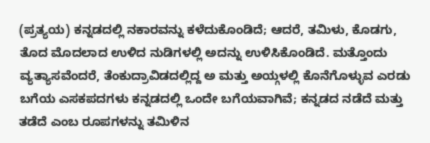(ಪ್ರತ್ಯಯ) ಕನ್ನಡದಲ್ಲಿ ನಕಾರವನ್ನು ಕಳೆದುಕೊಂಡಿದೆ; ಆದರೆ, ತಮಿಳು, ಕೊಡಗು, ತೊದ ಮೊದಲಾದ ಉಳಿದ ನುಡಿಗಳಲ್ಲಿ ಅದನ್ನು ಉಳಿಸಿಕೊಂಡಿದೆ. ಮತ್ತೊಂದು ವ್ಯತ್ಯಾಸವೆಂದರೆ, ತೆಂಕುದ್ರಾವಿಡದಲ್ಲಿದ್ದ ಅ ಮತ್ತು ಅಯ್ಗಳಲ್ಲಿ ಕೊನೆಗೊಳ್ಳುವ ಎರಡು ಬಗೆಯ ಎಸಕಪದಗಳು ಕನ್ನಡದಲ್ಲಿ ಒಂದೇ ಬಗೆಯವಾಗಿವೆ; ಕನ್ನಡದ ನಡೆದೆ ಮತ್ತು ತಡೆದೆ ಎಂಬ ರೂಪಗಳನ್ನು ತಮಿಳಿನ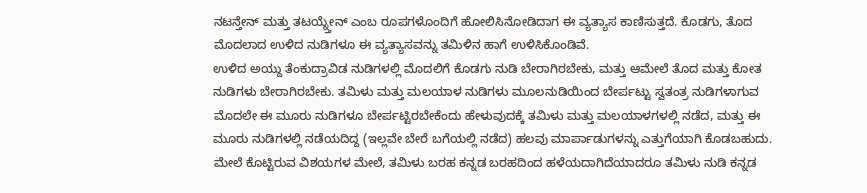ನಟನ್ತೇನ್ ಮತ್ತು ತಟಯ್ನ್ತೇನ್ ಎಂಬ ರೂಪಗಳೊಂದಿಗೆ ಹೋಲಿಸಿನೋಡಿದಾಗ ಈ ವ್ಯತ್ಯಾಸ ಕಾಣಿಸುತ್ತದೆ. ಕೊಡಗು, ತೊದ ಮೊದಲಾದ ಉಳಿದ ನುಡಿಗಳೂ ಈ ವ್ಯತ್ಯಾಸವನ್ನು ತಮಿಳಿನ ಹಾಗೆ ಉಳಿಸಿಕೊಂಡಿವೆ.
ಉಳಿದ ಅಯ್ದು ತೆಂಕುದ್ರಾವಿಡ ನುಡಿಗಳಲ್ಲಿ ಮೊದಲಿಗೆ ಕೊಡಗು ನುಡಿ ಬೇರಾಗಿರಬೇಕು, ಮತ್ತು ಆಮೇಲೆ ತೊದ ಮತ್ತು ಕೋತ ನುಡಿಗಳು ಬೇರಾಗಿರಬೇಕು. ತಮಿಳು ಮತ್ತು ಮಲಯಾಳ ನುಡಿಗಳು ಮೂಲನುಡಿಯಿಂದ ಬೇರ್ಪಟ್ಟು ಸ್ವತಂತ್ರ ನುಡಿಗಳಾಗುವ ಮೊದಲೇ ಈ ಮೂರು ನುಡಿಗಳೂ ಬೇರ್ಪಟ್ಟಿರಬೇಕೆಂದು ಹೇಳುವುದಕ್ಕೆ ತಮಿಳು ಮತ್ತು ಮಲಯಾಳಗಳಲ್ಲಿ ನಡೆದ, ಮತ್ತು ಈ ಮೂರು ನುಡಿಗಳಲ್ಲಿ ನಡೆಯದಿದ್ದ (ಇಲ್ಲವೇ ಬೇರೆ ಬಗೆಯಲ್ಲಿ ನಡೆದ) ಹಲವು ಮಾರ್ಪಾಡುಗಳನ್ನು ಎತ್ತುಗೆಯಾಗಿ ಕೊಡಬಹುದು.
ಮೇಲೆ ಕೊಟ್ಟಿರುವ ವಿಶಯಗಳ ಮೇಲೆ, ತಮಿಳು ಬರಹ ಕನ್ನಡ ಬರಹದಿಂದ ಹಳೆಯದಾಗಿದೆಯಾದರೂ ತಮಿಳು ನುಡಿ ಕನ್ನಡ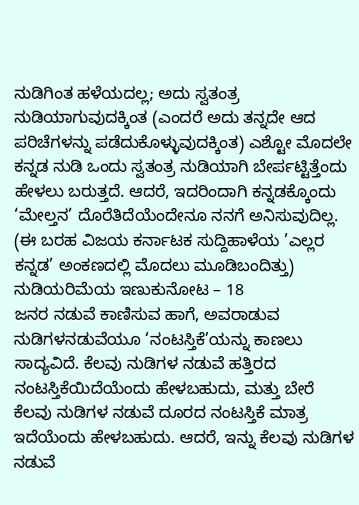ನುಡಿಗಿಂತ ಹಳೆಯದಲ್ಲ; ಅದು ಸ್ವತಂತ್ರ ನುಡಿಯಾಗುವುದಕ್ಕಿಂತ (ಎಂದರೆ ಅದು ತನ್ನದೇ ಆದ ಪರಿಚೆಗಳನ್ನು ಪಡೆದುಕೊಳ್ಳುವುದಕ್ಕಿಂತ) ಎಶ್ಟೋ ಮೊದಲೇ ಕನ್ನಡ ನುಡಿ ಒಂದು ಸ್ವತಂತ್ರ ನುಡಿಯಾಗಿ ಬೇರ್ಪಟ್ಟಿತ್ತೆಂದು ಹೇಳಲು ಬರುತ್ತದೆ. ಆದರೆ, ಇದರಿಂದಾಗಿ ಕನ್ನಡಕ್ಕೊಂದು ‘ಮೇಲ್ತನ’ ದೊರೆತಿದೆಯೆಂದೇನೂ ನನಗೆ ಅನಿಸುವುದಿಲ್ಲ.
(ಈ ಬರಹ ವಿಜಯ ಕರ್ನಾಟಕ ಸುದ್ದಿಹಾಳೆಯ ’ಎಲ್ಲರ ಕನ್ನಡ’ ಅಂಕಣದಲ್ಲಿ ಮೊದಲು ಮೂಡಿಬಂದಿತ್ತು)
ನುಡಿಯರಿಮೆಯ ಇಣುಕುನೋಟ – 18
ಜನರ ನಡುವೆ ಕಾಣಿಸುವ ಹಾಗೆ, ಅವರಾಡುವ ನುಡಿಗಳನಡುವೆಯೂ ‘ನಂಟಸ್ತಿಕೆ’ಯನ್ನು ಕಾಣಲು ಸಾದ್ಯವಿದೆ. ಕೆಲವು ನುಡಿಗಳ ನಡುವೆ ಹತ್ತಿರದ ನಂಟಸ್ತಿಕೆಯಿದೆಯೆಂದು ಹೇಳಬಹುದು, ಮತ್ತು ಬೇರೆ ಕೆಲವು ನುಡಿಗಳ ನಡುವೆ ದೂರದ ನಂಟಸ್ತಿಕೆ ಮಾತ್ರ ಇದೆಯೆಂದು ಹೇಳಬಹುದು. ಆದರೆ, ಇನ್ನು ಕೆಲವು ನುಡಿಗಳ ನಡುವೆ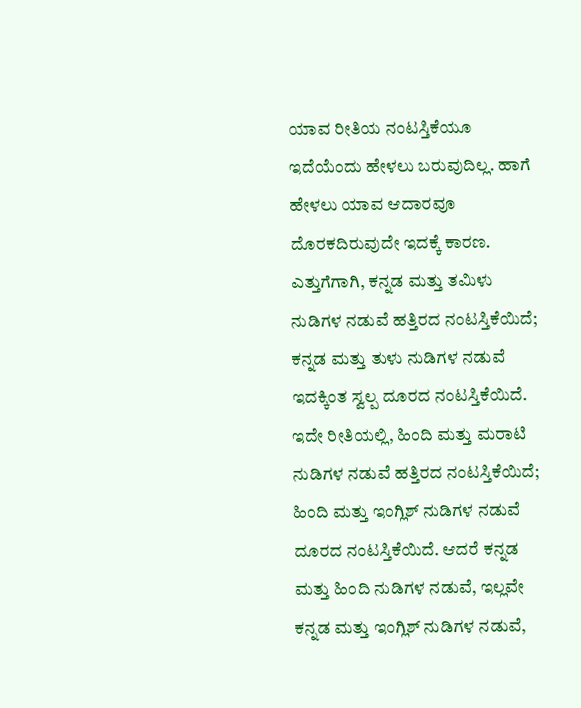ಯಾವ ರೀತಿಯ ನಂಟಸ್ತಿಕೆಯೂ ಇದೆಯೆಂದು ಹೇಳಲು ಬರುವುದಿಲ್ಲ. ಹಾಗೆ ಹೇಳಲು ಯಾವ ಆದಾರವೂ ದೊರಕದಿರುವುದೇ ಇದಕ್ಕೆ ಕಾರಣ.
ಎತ್ತುಗೆಗಾಗಿ, ಕನ್ನಡ ಮತ್ತು ತಮಿಳು ನುಡಿಗಳ ನಡುವೆ ಹತ್ತಿರದ ನಂಟಸ್ತಿಕೆಯಿದೆ; ಕನ್ನಡ ಮತ್ತು ತುಳು ನುಡಿಗಳ ನಡುವೆ ಇದಕ್ಕಿಂತ ಸ್ವಲ್ಪ ದೂರದ ನಂಟಸ್ತಿಕೆಯಿದೆ. ಇದೇ ರೀತಿಯಲ್ಲಿ, ಹಿಂದಿ ಮತ್ತು ಮರಾಟಿ ನುಡಿಗಳ ನಡುವೆ ಹತ್ತಿರದ ನಂಟಸ್ತಿಕೆಯಿದೆ; ಹಿಂದಿ ಮತ್ತು ಇಂಗ್ಲಿಶ್ ನುಡಿಗಳ ನಡುವೆ ದೂರದ ನಂಟಸ್ತಿಕೆಯಿದೆ. ಆದರೆ ಕನ್ನಡ ಮತ್ತು ಹಿಂದಿ ನುಡಿಗಳ ನಡುವೆ, ಇಲ್ಲವೇ ಕನ್ನಡ ಮತ್ತು ಇಂಗ್ಲಿಶ್ ನುಡಿಗಳ ನಡುವೆ,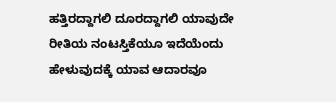ಹತ್ತಿರದ್ದಾಗಲಿ ದೂರದ್ದಾಗಲಿ ಯಾವುದೇ ರೀತಿಯ ನಂಟಸ್ತಿಕೆಯೂ ಇದೆಯೆಂದು ಹೇಳುವುದಕ್ಕೆ ಯಾವ ಆದಾರವೂ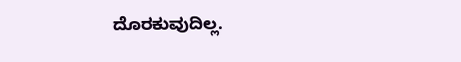ದೊರಕುವುದಿಲ್ಲ.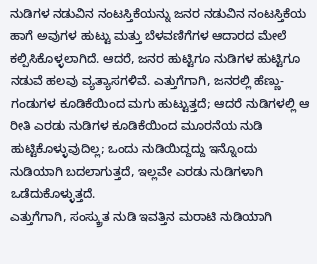ನುಡಿಗಳ ನಡುವಿನ ನಂಟಸ್ತಿಕೆಯನ್ನು ಜನರ ನಡುವಿನ ನಂಟಸ್ತಿಕೆಯ ಹಾಗೆ ಅವುಗಳ ಹುಟ್ಟು ಮತ್ತು ಬೆಳವಣಿಗೆಗಳ ಆದಾರದ ಮೇಲೆ ಕಲ್ಪಿಸಿಕೊಳ್ಳಲಾಗಿದೆ. ಆದರೆ, ಜನರ ಹುಟ್ಟಿಗೂ ನುಡಿಗಳ ಹುಟ್ಟಿಗೂ ನಡುವೆ ಹಲವು ವ್ಯತ್ಯಾಸಗಳಿವೆ. ಎತ್ತುಗೆಗಾಗಿ, ಜನರಲ್ಲಿ ಹೆಣ್ಣು-ಗಂಡುಗಳ ಕೂಡಿಕೆಯಿಂದ ಮಗು ಹುಟ್ಟುತ್ತದೆ; ಆದರೆ ನುಡಿಗಳಲ್ಲಿ ಆ ರೀತಿ ಎರಡು ನುಡಿಗಳ ಕೂಡಿಕೆಯಿಂದ ಮೂರನೆಯ ನುಡಿ ಹುಟ್ಟಿಕೊಳ್ಳುವುದಿಲ್ಲ; ಒಂದು ನುಡಿಯಿದ್ದದ್ದು ಇನ್ನೊಂದು ನುಡಿಯಾಗಿ ಬದಲಾಗುತ್ತದೆ, ಇಲ್ಲವೇ ಎರಡು ನುಡಿಗಳಾಗಿ ಒಡೆದುಕೊಳ್ಳುತ್ತದೆ.
ಎತ್ತುಗೆಗಾಗಿ, ಸಂಸ್ಕ್ರುತ ನುಡಿ ಇವತ್ತಿನ ಮರಾಟಿ ನುಡಿಯಾಗಿ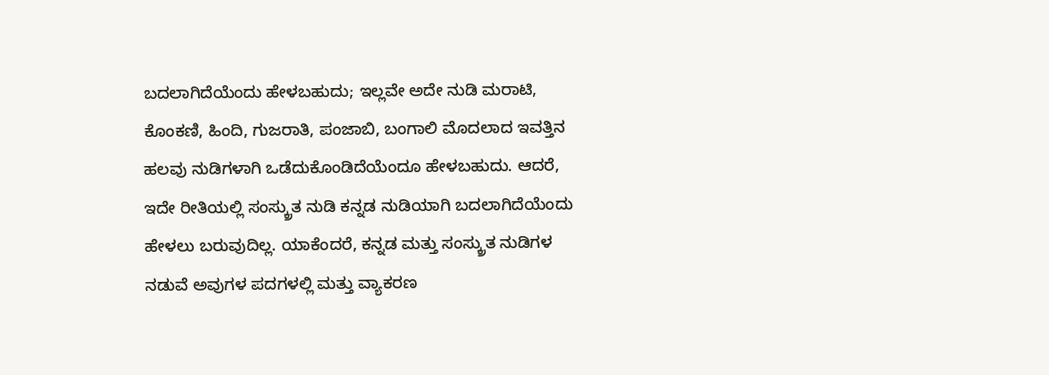ಬದಲಾಗಿದೆಯೆಂದು ಹೇಳಬಹುದು; ಇಲ್ಲವೇ ಅದೇ ನುಡಿ ಮರಾಟಿ, ಕೊಂಕಣಿ, ಹಿಂದಿ, ಗುಜರಾತಿ, ಪಂಜಾಬಿ, ಬಂಗಾಲಿ ಮೊದಲಾದ ಇವತ್ತಿನ ಹಲವು ನುಡಿಗಳಾಗಿ ಒಡೆದುಕೊಂಡಿದೆಯೆಂದೂ ಹೇಳಬಹುದು. ಆದರೆ, ಇದೇ ರೀತಿಯಲ್ಲಿ ಸಂಸ್ಕ್ರುತ ನುಡಿ ಕನ್ನಡ ನುಡಿಯಾಗಿ ಬದಲಾಗಿದೆಯೆಂದು ಹೇಳಲು ಬರುವುದಿಲ್ಲ. ಯಾಕೆಂದರೆ, ಕನ್ನಡ ಮತ್ತು ಸಂಸ್ಕ್ರುತ ನುಡಿಗಳ ನಡುವೆ ಅವುಗಳ ಪದಗಳಲ್ಲಿ ಮತ್ತು ವ್ಯಾಕರಣ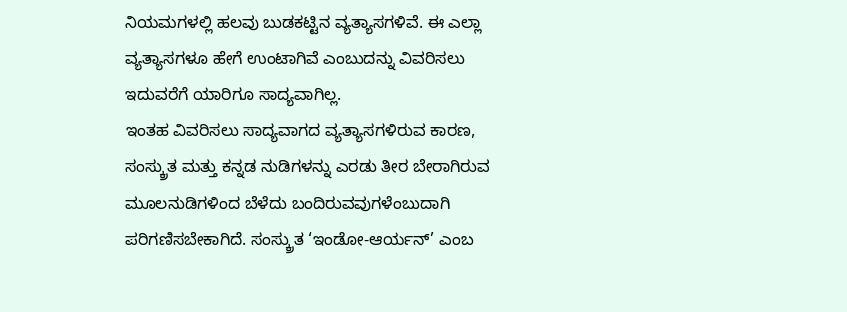ನಿಯಮಗಳಲ್ಲಿ ಹಲವು ಬುಡಕಟ್ಟಿನ ವ್ಯತ್ಯಾಸಗಳಿವೆ. ಈ ಎಲ್ಲಾ ವ್ಯತ್ಯಾಸಗಳೂ ಹೇಗೆ ಉಂಟಾಗಿವೆ ಎಂಬುದನ್ನು ವಿವರಿಸಲು ಇದುವರೆಗೆ ಯಾರಿಗೂ ಸಾದ್ಯವಾಗಿಲ್ಲ.
ಇಂತಹ ವಿವರಿಸಲು ಸಾದ್ಯವಾಗದ ವ್ಯತ್ಯಾಸಗಳಿರುವ ಕಾರಣ, ಸಂಸ್ಕ್ರುತ ಮತ್ತು ಕನ್ನಡ ನುಡಿಗಳನ್ನು ಎರಡು ತೀರ ಬೇರಾಗಿರುವ ಮೂಲನುಡಿಗಳಿಂದ ಬೆಳೆದು ಬಂದಿರುವವುಗಳೆಂಬುದಾಗಿ ಪರಿಗಣಿಸಬೇಕಾಗಿದೆ. ಸಂಸ್ಕ್ರುತ ‘ಇಂಡೋ-ಆರ್ಯನ್’ ಎಂಬ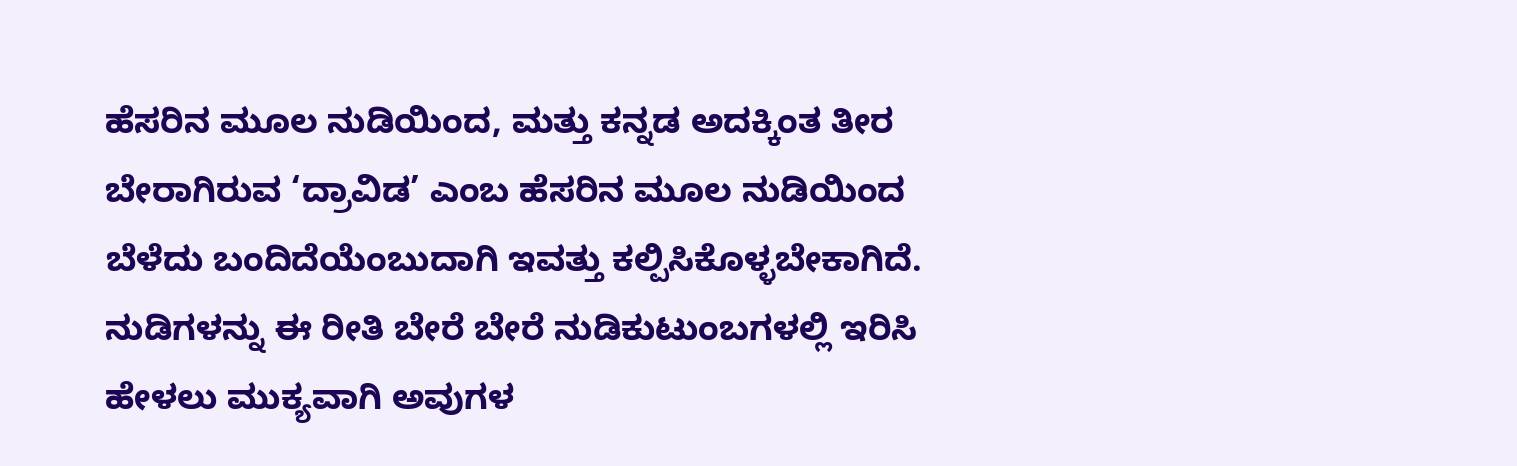ಹೆಸರಿನ ಮೂಲ ನುಡಿಯಿಂದ, ಮತ್ತು ಕನ್ನಡ ಅದಕ್ಕಿಂತ ತೀರ ಬೇರಾಗಿರುವ ‘ದ್ರಾವಿಡ’ ಎಂಬ ಹೆಸರಿನ ಮೂಲ ನುಡಿಯಿಂದ ಬೆಳೆದು ಬಂದಿದೆಯೆಂಬುದಾಗಿ ಇವತ್ತು ಕಲ್ಪಿಸಿಕೊಳ್ಳಬೇಕಾಗಿದೆ.
ನುಡಿಗಳನ್ನು ಈ ರೀತಿ ಬೇರೆ ಬೇರೆ ನುಡಿಕುಟುಂಬಗಳಲ್ಲಿ ಇರಿಸಿ ಹೇಳಲು ಮುಕ್ಯವಾಗಿ ಅವುಗಳ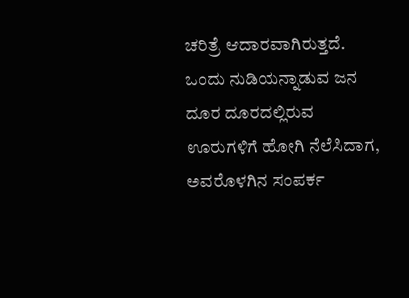ಚರಿತ್ರೆ ಆದಾರವಾಗಿರುತ್ತದೆ. ಒಂದು ನುಡಿಯನ್ನಾಡುವ ಜನ ದೂರ ದೂರದಲ್ಲಿರುವ ಊರುಗಳಿಗೆ ಹೋಗಿ ನೆಲೆಸಿದಾಗ, ಅವರೊಳಗಿನ ಸಂಪರ್ಕ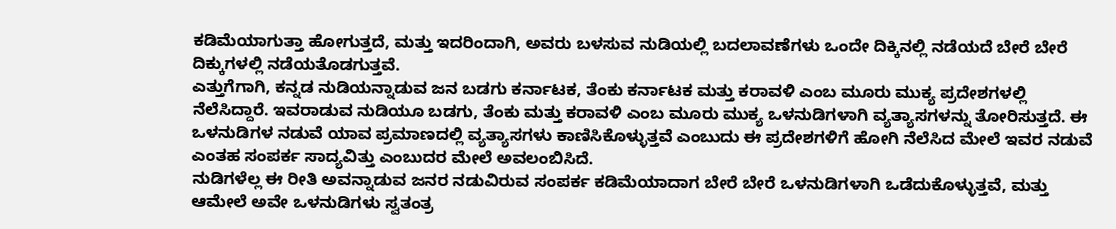ಕಡಿಮೆಯಾಗುತ್ತಾ ಹೋಗುತ್ತದೆ, ಮತ್ತು ಇದರಿಂದಾಗಿ, ಅವರು ಬಳಸುವ ನುಡಿಯಲ್ಲಿ ಬದಲಾವಣೆಗಳು ಒಂದೇ ದಿಕ್ಕಿನಲ್ಲಿ ನಡೆಯದೆ ಬೇರೆ ಬೇರೆ ದಿಕ್ಕುಗಳಲ್ಲಿ ನಡೆಯತೊಡಗುತ್ತವೆ.
ಎತ್ತುಗೆಗಾಗಿ, ಕನ್ನಡ ನುಡಿಯನ್ನಾಡುವ ಜನ ಬಡಗು ಕರ್ನಾಟಕ, ತೆಂಕು ಕರ್ನಾಟಕ ಮತ್ತು ಕರಾವಳಿ ಎಂಬ ಮೂರು ಮುಕ್ಯ ಪ್ರದೇಶಗಳಲ್ಲಿ ನೆಲೆಸಿದ್ದಾರೆ. ಇವರಾಡುವ ನುಡಿಯೂ ಬಡಗು, ತೆಂಕು ಮತ್ತು ಕರಾವಳಿ ಎಂಬ ಮೂರು ಮುಕ್ಯ ಒಳನುಡಿಗಳಾಗಿ ವ್ಯತ್ಯಾಸಗಳನ್ನು ತೋರಿಸುತ್ತದೆ. ಈ ಒಳನುಡಿಗಳ ನಡುವೆ ಯಾವ ಪ್ರಮಾಣದಲ್ಲಿ ವ್ಯತ್ಯಾಸಗಳು ಕಾಣಿಸಿಕೊಳ್ಳುತ್ತವೆ ಎಂಬುದು ಈ ಪ್ರದೇಶಗಳಿಗೆ ಹೋಗಿ ನೆಲೆಸಿದ ಮೇಲೆ ಇವರ ನಡುವೆ ಎಂತಹ ಸಂಪರ್ಕ ಸಾದ್ಯವಿತ್ತು ಎಂಬುದರ ಮೇಲೆ ಅವಲಂಬಿಸಿದೆ.
ನುಡಿಗಳೆಲ್ಲ ಈ ರೀತಿ ಅವನ್ನಾಡುವ ಜನರ ನಡುವಿರುವ ಸಂಪರ್ಕ ಕಡಿಮೆಯಾದಾಗ ಬೇರೆ ಬೇರೆ ಒಳನುಡಿಗಳಾಗಿ ಒಡೆದುಕೊಳ್ಳುತ್ತವೆ, ಮತ್ತು ಆಮೇಲೆ ಅವೇ ಒಳನುಡಿಗಳು ಸ್ವತಂತ್ರ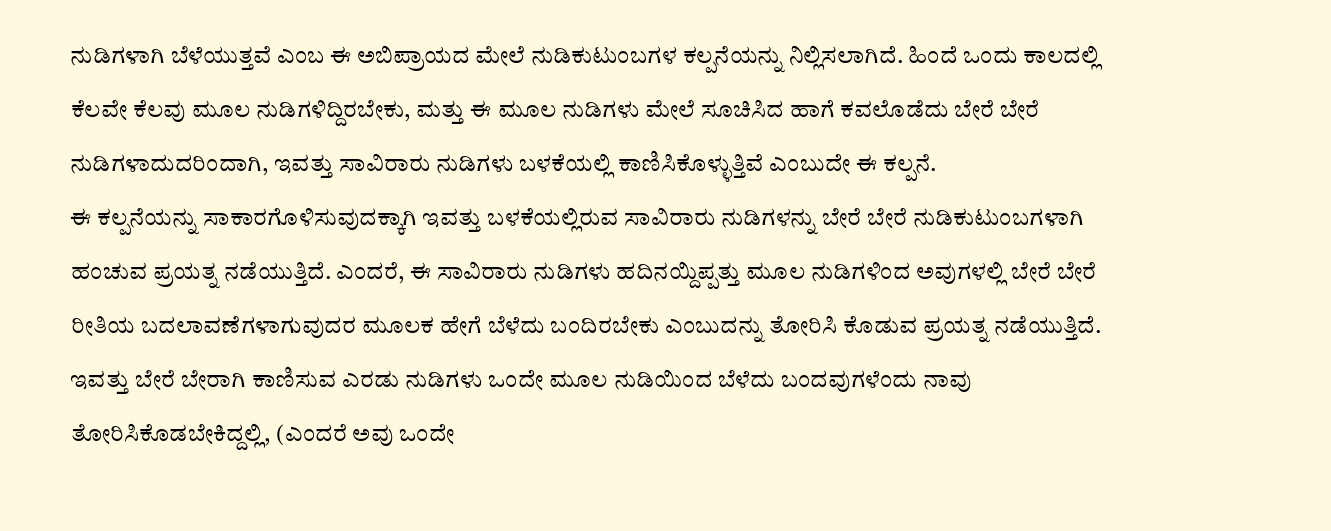ನುಡಿಗಳಾಗಿ ಬೆಳೆಯುತ್ತವೆ ಎಂಬ ಈ ಅಬಿಪ್ರಾಯದ ಮೇಲೆ ನುಡಿಕುಟುಂಬಗಳ ಕಲ್ಪನೆಯನ್ನು ನಿಲ್ಲಿಸಲಾಗಿದೆ. ಹಿಂದೆ ಒಂದು ಕಾಲದಲ್ಲಿ ಕೆಲವೇ ಕೆಲವು ಮೂಲ ನುಡಿಗಳಿದ್ದಿರಬೇಕು, ಮತ್ತು ಈ ಮೂಲ ನುಡಿಗಳು ಮೇಲೆ ಸೂಚಿಸಿದ ಹಾಗೆ ಕವಲೊಡೆದು ಬೇರೆ ಬೇರೆ ನುಡಿಗಳಾದುದರಿಂದಾಗಿ, ಇವತ್ತು ಸಾವಿರಾರು ನುಡಿಗಳು ಬಳಕೆಯಲ್ಲಿ ಕಾಣಿಸಿಕೊಳ್ಳುತ್ತಿವೆ ಎಂಬುದೇ ಈ ಕಲ್ಪನೆ.
ಈ ಕಲ್ಪನೆಯನ್ನು ಸಾಕಾರಗೊಳಿಸುವುದಕ್ಕಾಗಿ ಇವತ್ತು ಬಳಕೆಯಲ್ಲಿರುವ ಸಾವಿರಾರು ನುಡಿಗಳನ್ನು ಬೇರೆ ಬೇರೆ ನುಡಿಕುಟುಂಬಗಳಾಗಿ ಹಂಚುವ ಪ್ರಯತ್ನ ನಡೆಯುತ್ತಿದೆ. ಎಂದರೆ, ಈ ಸಾವಿರಾರು ನುಡಿಗಳು ಹದಿನಯ್ದಿಪ್ಪತ್ತು ಮೂಲ ನುಡಿಗಳಿಂದ ಅವುಗಳಲ್ಲಿ ಬೇರೆ ಬೇರೆ ರೀತಿಯ ಬದಲಾವಣೆಗಳಾಗುವುದರ ಮೂಲಕ ಹೇಗೆ ಬೆಳೆದು ಬಂದಿರಬೇಕು ಎಂಬುದನ್ನು ತೋರಿಸಿ ಕೊಡುವ ಪ್ರಯತ್ನ ನಡೆಯುತ್ತಿದೆ.
ಇವತ್ತು ಬೇರೆ ಬೇರಾಗಿ ಕಾಣಿಸುವ ಎರಡು ನುಡಿಗಳು ಒಂದೇ ಮೂಲ ನುಡಿಯಿಂದ ಬೆಳೆದು ಬಂದವುಗಳೆಂದು ನಾವು ತೋರಿಸಿಕೊಡಬೇಕಿದ್ದಲ್ಲಿ, (ಎಂದರೆ ಅವು ಒಂದೇ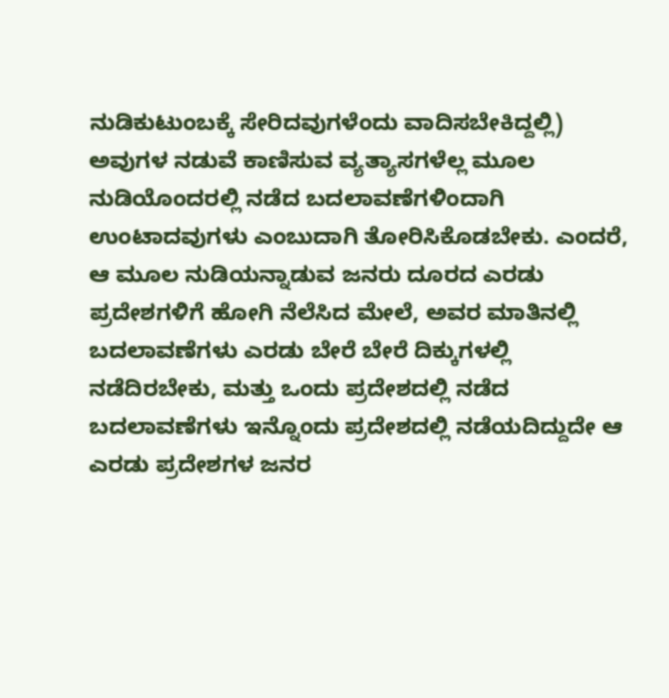ನುಡಿಕುಟುಂಬಕ್ಕೆ ಸೇರಿದವುಗಳೆಂದು ವಾದಿಸಬೇಕಿದ್ದಲ್ಲಿ) ಅವುಗಳ ನಡುವೆ ಕಾಣಿಸುವ ವ್ಯತ್ಯಾಸಗಳೆಲ್ಲ ಮೂಲ ನುಡಿಯೊಂದರಲ್ಲಿ ನಡೆದ ಬದಲಾವಣೆಗಳಿಂದಾಗಿ ಉಂಟಾದವುಗಳು ಎಂಬುದಾಗಿ ತೋರಿಸಿಕೊಡಬೇಕು. ಎಂದರೆ, ಆ ಮೂಲ ನುಡಿಯನ್ನಾಡುವ ಜನರು ದೂರದ ಎರಡು ಪ್ರದೇಶಗಳಿಗೆ ಹೋಗಿ ನೆಲೆಸಿದ ಮೇಲೆ, ಅವರ ಮಾತಿನಲ್ಲಿ ಬದಲಾವಣೆಗಳು ಎರಡು ಬೇರೆ ಬೇರೆ ದಿಕ್ಕುಗಳಲ್ಲಿ ನಡೆದಿರಬೇಕು, ಮತ್ತು ಒಂದು ಪ್ರದೇಶದಲ್ಲಿ ನಡೆದ ಬದಲಾವಣೆಗಳು ಇನ್ನೊಂದು ಪ್ರದೇಶದಲ್ಲಿ ನಡೆಯದಿದ್ದುದೇ ಆ ಎರಡು ಪ್ರದೇಶಗಳ ಜನರ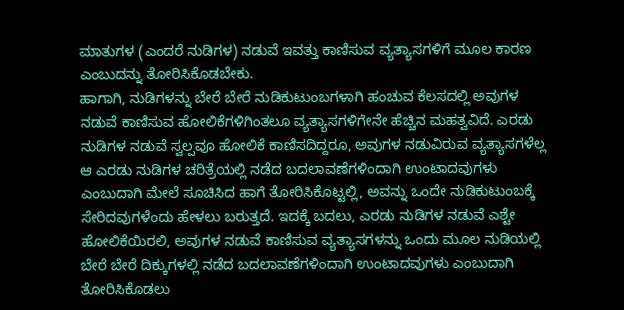ಮಾತುಗಳ (ಎಂದರೆ ನುಡಿಗಳ) ನಡುವೆ ಇವತ್ತು ಕಾಣಿಸುವ ವ್ಯತ್ಯಾಸಗಳಿಗೆ ಮೂಲ ಕಾರಣ ಎಂಬುದನ್ನು ತೋರಿಸಿಕೊಡಬೇಕು.
ಹಾಗಾಗಿ, ನುಡಿಗಳನ್ನು ಬೇರೆ ಬೇರೆ ನುಡಿಕುಟುಂಬಗಳಾಗಿ ಹಂಚುವ ಕೆಲಸದಲ್ಲಿ ಅವುಗಳ ನಡುವೆ ಕಾಣಿಸುವ ಹೋಲಿಕೆಗಳಿಗಿಂತಲೂ ವ್ಯತ್ಯಾಸಗಳಿಗೇನೇ ಹೆಚ್ಚಿನ ಮಹತ್ವವಿದೆ. ಎರಡು ನುಡಿಗಳ ನಡುವೆ ಸ್ವಲ್ಪವೂ ಹೋಲಿಕೆ ಕಾಣಿಸದಿದ್ದರೂ, ಅವುಗಳ ನಡುವಿರುವ ವ್ಯತ್ಯಾಸಗಳೆಲ್ಲ ಆ ಎರಡು ನುಡಿಗಳ ಚರಿತ್ರೆಯಲ್ಲಿ ನಡೆದ ಬದಲಾವಣೆಗಳಿಂದಾಗಿ ಉಂಟಾದವುಗಳು ಎಂಬುದಾಗಿ ಮೇಲೆ ಸೂಚಿಸಿದ ಹಾಗೆ ತೋರಿಸಿಕೊಟ್ಟಲ್ಲಿ, ಅವನ್ನು ಒಂದೇ ನುಡಿಕುಟುಂಬಕ್ಕೆ ಸೇರಿದವುಗಳೆಂದು ಹೇಳಲು ಬರುತ್ತದೆ. ಇದಕ್ಕೆ ಬದಲು, ಎರಡು ನುಡಿಗಳ ನಡುವೆ ಎಶ್ಟೇ ಹೋಲಿಕೆಯಿರಲಿ, ಅವುಗಳ ನಡುವೆ ಕಾಣಿಸುವ ವ್ಯತ್ಯಾಸಗಳನ್ನು ಒಂದು ಮೂಲ ನುಡಿಯಲ್ಲಿ ಬೇರೆ ಬೇರೆ ದಿಕ್ಕುಗಳಲ್ಲಿ ನಡೆದ ಬದಲಾವಣೆಗಳಿಂದಾಗಿ ಉಂಟಾದವುಗಳು ಎಂಬುದಾಗಿ ತೋರಿಸಿಕೊಡಲು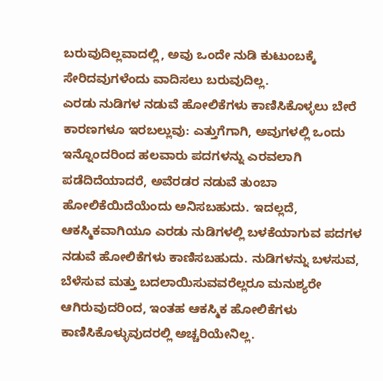ಬರುವುದಿಲ್ಲವಾದಲ್ಲಿ, ಅವು ಒಂದೇ ನುಡಿ ಕುಟುಂಬಕ್ಕೆ ಸೇರಿದವುಗಳೆಂದು ವಾದಿಸಲು ಬರುವುದಿಲ್ಲ.
ಎರಡು ನುಡಿಗಳ ನಡುವೆ ಹೋಲಿಕೆಗಳು ಕಾಣಿಸಿಕೊಳ್ಳಲು ಬೇರೆ ಕಾರಣಗಳೂ ಇರಬಲ್ಲುವು: ಎತ್ತುಗೆಗಾಗಿ, ಅವುಗಳಲ್ಲಿ ಒಂದು ಇನ್ನೊಂದರಿಂದ ಹಲವಾರು ಪದಗಳನ್ನು ಎರವಲಾಗಿ ಪಡೆದಿದೆಯಾದರೆ, ಅವೆರಡರ ನಡುವೆ ತುಂಬಾ ಹೋಲಿಕೆಯಿದೆಯೆಂದು ಅನಿಸಬಹುದು. ಇದಲ್ಲದೆ, ಆಕಸ್ಮಿಕವಾಗಿಯೂ ಎರಡು ನುಡಿಗಳಲ್ಲಿ ಬಳಕೆಯಾಗುವ ಪದಗಳ ನಡುವೆ ಹೋಲಿಕೆಗಳು ಕಾಣಿಸಬಹುದು. ನುಡಿಗಳನ್ನು ಬಳಸುವ, ಬೆಳೆಸುವ ಮತ್ತು ಬದಲಾಯಿಸುವವರೆಲ್ಲರೂ ಮನುಶ್ಯರೇ ಆಗಿರುವುದರಿಂದ, ಇಂತಹ ಆಕಸ್ಮಿಕ ಹೋಲಿಕೆಗಳು ಕಾಣಿಸಿಕೊಳ್ಳುವುದರಲ್ಲಿ ಅಚ್ಚರಿಯೇನಿಲ್ಲ.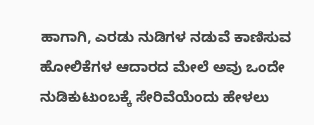ಹಾಗಾಗಿ, ಎರಡು ನುಡಿಗಳ ನಡುವೆ ಕಾಣಿಸುವ ಹೋಲಿಕೆಗಳ ಆದಾರದ ಮೇಲೆ ಅವು ಒಂದೇ ನುಡಿಕುಟುಂಬಕ್ಕೆ ಸೇರಿವೆಯೆಂದು ಹೇಳಲು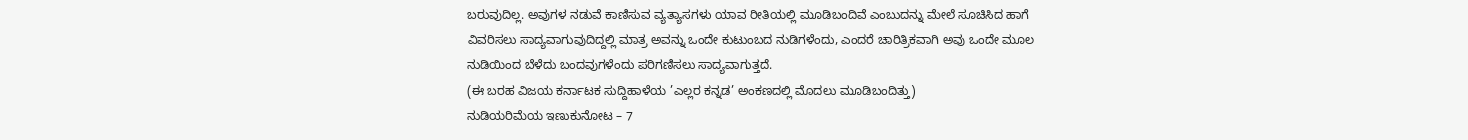ಬರುವುದಿಲ್ಲ. ಅವುಗಳ ನಡುವೆ ಕಾಣಿಸುವ ವ್ಯತ್ಯಾಸಗಳು ಯಾವ ರೀತಿಯಲ್ಲಿ ಮೂಡಿಬಂದಿವೆ ಎಂಬುದನ್ನು ಮೇಲೆ ಸೂಚಿಸಿದ ಹಾಗೆ ವಿವರಿಸಲು ಸಾದ್ಯವಾಗುವುದಿದ್ದಲ್ಲಿ ಮಾತ್ರ ಅವನ್ನು ಒಂದೇ ಕುಟುಂಬದ ನುಡಿಗಳೆಂದು, ಎಂದರೆ ಚಾರಿತ್ರಿಕವಾಗಿ ಅವು ಒಂದೇ ಮೂಲ ನುಡಿಯಿಂದ ಬೆಳೆದು ಬಂದವುಗಳೆಂದು ಪರಿಗಣಿಸಲು ಸಾದ್ಯವಾಗುತ್ತದೆ.
(ಈ ಬರಹ ವಿಜಯ ಕರ್ನಾಟಕ ಸುದ್ದಿಹಾಳೆಯ ’ಎಲ್ಲರ ಕನ್ನಡ’ ಅಂಕಣದಲ್ಲಿ ಮೊದಲು ಮೂಡಿಬಂದಿತ್ತು)
ನುಡಿಯರಿಮೆಯ ಇಣುಕುನೋಟ – 7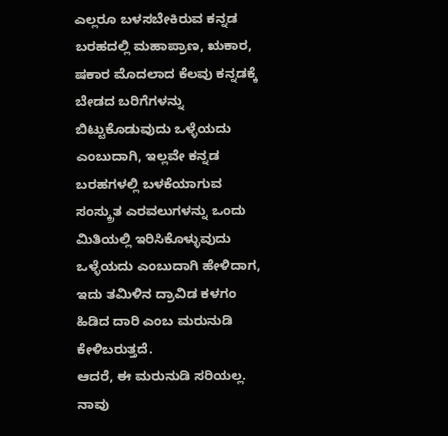ಎಲ್ಲರೂ ಬಳಸಬೇಕಿರುವ ಕನ್ನಡ ಬರಹದಲ್ಲಿ ಮಹಾಪ್ರಾಣ, ಋಕಾರ, ಷಕಾರ ಮೊದಲಾದ ಕೆಲವು ಕನ್ನಡಕ್ಕೆ ಬೇಡದ ಬರಿಗೆಗಳನ್ನು ಬಿಟ್ಟುಕೊಡುವುದು ಒಳ್ಳೆಯದು ಎಂಬುದಾಗಿ, ಇಲ್ಲವೇ ಕನ್ನಡ ಬರಹಗಳಲ್ಲಿ ಬಳಕೆಯಾಗುವ ಸಂಸ್ಕ್ರುತ ಎರವಲುಗಳನ್ನು ಒಂದು ಮಿತಿಯಲ್ಲಿ ಇರಿಸಿಕೊಳ್ಳುವುದು ಒಳ್ಳೆಯದು ಎಂಬುದಾಗಿ ಹೇಳಿದಾಗ, ಇದು ತಮಿಳಿನ ದ್ರಾವಿಡ ಕಳಗಂ ಹಿಡಿದ ದಾರಿ ಎಂಬ ಮರುನುಡಿ ಕೇಳಿಬರುತ್ತದೆ.
ಆದರೆ, ಈ ಮರುನುಡಿ ಸರಿಯಲ್ಲ. ನಾವು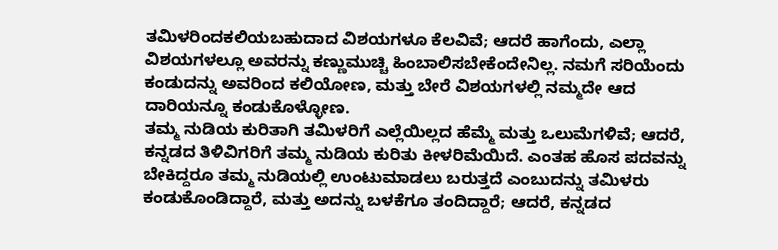ತಮಿಳರಿಂದಕಲಿಯಬಹುದಾದ ವಿಶಯಗಳೂ ಕೆಲವಿವೆ; ಆದರೆ ಹಾಗೆಂದು, ಎಲ್ಲಾ ವಿಶಯಗಳಲ್ಲೂ ಅವರನ್ನು ಕಣ್ಣುಮುಚ್ಚಿ ಹಿಂಬಾಲಿಸಬೇಕೆಂದೇನಿಲ್ಲ. ನಮಗೆ ಸರಿಯೆಂದು ಕಂಡುದನ್ನು ಅವರಿಂದ ಕಲಿಯೋಣ, ಮತ್ತು ಬೇರೆ ವಿಶಯಗಳಲ್ಲಿ ನಮ್ಮದೇ ಆದ ದಾರಿಯನ್ನೂ ಕಂಡುಕೊಳ್ಳೋಣ.
ತಮ್ಮ ನುಡಿಯ ಕುರಿತಾಗಿ ತಮಿಳರಿಗೆ ಎಲ್ಲೆಯಿಲ್ಲದ ಹೆಮ್ಮೆ ಮತ್ತು ಒಲುಮೆಗಳಿವೆ; ಆದರೆ, ಕನ್ನಡದ ತಿಳಿವಿಗರಿಗೆ ತಮ್ಮ ನುಡಿಯ ಕುರಿತು ಕೀಳರಿಮೆಯಿದೆ. ಎಂತಹ ಹೊಸ ಪದವನ್ನು ಬೇಕಿದ್ದರೂ ತಮ್ಮ ನುಡಿಯಲ್ಲಿ ಉಂಟುಮಾಡಲು ಬರುತ್ತದೆ ಎಂಬುದನ್ನು ತಮಿಳರು ಕಂಡುಕೊಂಡಿದ್ದಾರೆ, ಮತ್ತು ಅದನ್ನು ಬಳಕೆಗೂ ತಂದಿದ್ದಾರೆ; ಆದರೆ, ಕನ್ನಡದ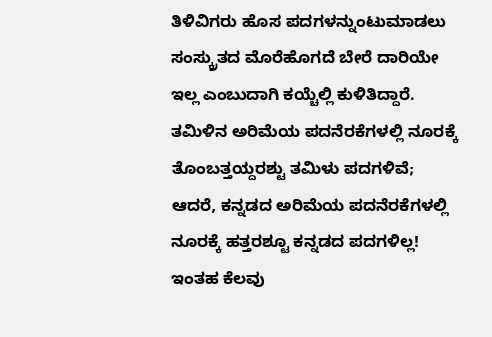ತಿಳಿವಿಗರು ಹೊಸ ಪದಗಳನ್ನುಂಟುಮಾಡಲು ಸಂಸ್ಕ್ರುತದ ಮೊರೆಹೊಗದೆ ಬೇರೆ ದಾರಿಯೇ ಇಲ್ಲ ಎಂಬುದಾಗಿ ಕಯ್ಚೆಲ್ಲಿ ಕುಳಿತಿದ್ದಾರೆ.
ತಮಿಳಿನ ಅರಿಮೆಯ ಪದನೆರಕೆಗಳಲ್ಲಿ ನೂರಕ್ಕೆ ತೊಂಬತ್ತಯ್ದರಶ್ಟು ತಮಿಳು ಪದಗಳಿವೆ; ಆದರೆ, ಕನ್ನಡದ ಅರಿಮೆಯ ಪದನೆರಕೆಗಳಲ್ಲಿ ನೂರಕ್ಕೆ ಹತ್ತರಶ್ಟೂ ಕನ್ನಡದ ಪದಗಳಿಲ್ಲ! ಇಂತಹ ಕೆಲವು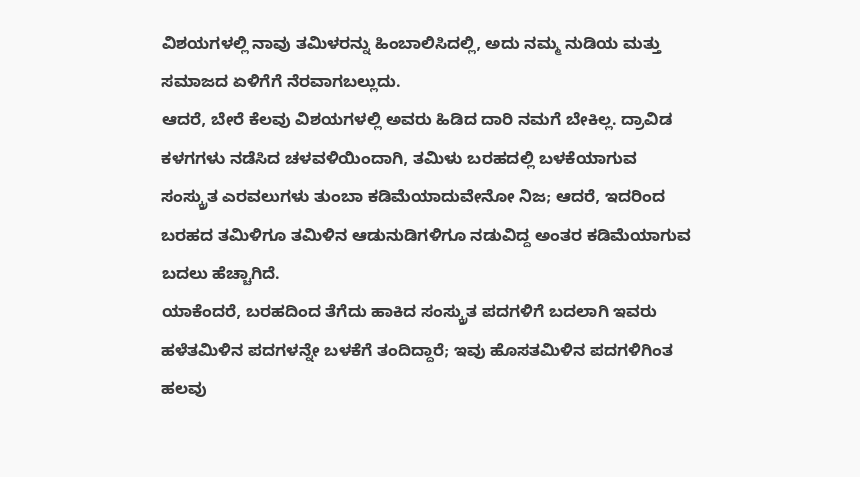ವಿಶಯಗಳಲ್ಲಿ ನಾವು ತಮಿಳರನ್ನು ಹಿಂಬಾಲಿಸಿದಲ್ಲಿ, ಅದು ನಮ್ಮ ನುಡಿಯ ಮತ್ತು ಸಮಾಜದ ಏಳಿಗೆಗೆ ನೆರವಾಗಬಲ್ಲುದು.
ಆದರೆ, ಬೇರೆ ಕೆಲವು ವಿಶಯಗಳಲ್ಲಿ ಅವರು ಹಿಡಿದ ದಾರಿ ನಮಗೆ ಬೇಕಿಲ್ಲ. ದ್ರಾವಿಡ ಕಳಗಗಳು ನಡೆಸಿದ ಚಳವಳಿಯಿಂದಾಗಿ, ತಮಿಳು ಬರಹದಲ್ಲಿ ಬಳಕೆಯಾಗುವ ಸಂಸ್ಕ್ರುತ ಎರವಲುಗಳು ತುಂಬಾ ಕಡಿಮೆಯಾದುವೇನೋ ನಿಜ; ಆದರೆ, ಇದರಿಂದ ಬರಹದ ತಮಿಳಿಗೂ ತಮಿಳಿನ ಆಡುನುಡಿಗಳಿಗೂ ನಡುವಿದ್ದ ಅಂತರ ಕಡಿಮೆಯಾಗುವ ಬದಲು ಹೆಚ್ಚಾಗಿದೆ.
ಯಾಕೆಂದರೆ, ಬರಹದಿಂದ ತೆಗೆದು ಹಾಕಿದ ಸಂಸ್ಕ್ರುತ ಪದಗಳಿಗೆ ಬದಲಾಗಿ ಇವರು ಹಳೆತಮಿಳಿನ ಪದಗಳನ್ನೇ ಬಳಕೆಗೆ ತಂದಿದ್ದಾರೆ; ಇವು ಹೊಸತಮಿಳಿನ ಪದಗಳಿಗಿಂತ ಹಲವು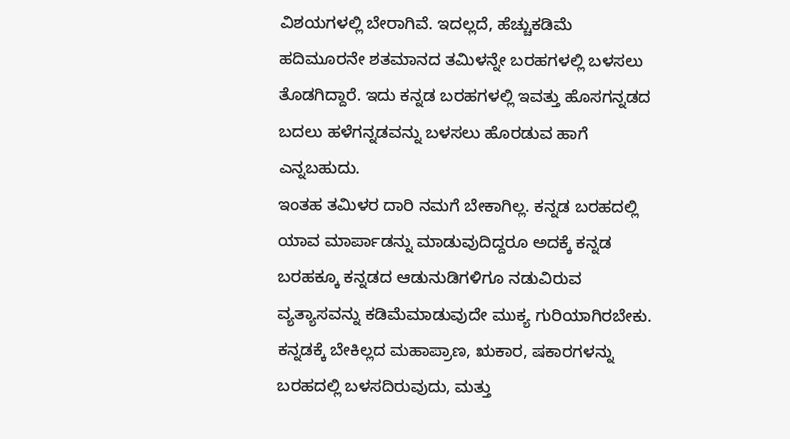ವಿಶಯಗಳಲ್ಲಿ ಬೇರಾಗಿವೆ. ಇದಲ್ಲದೆ, ಹೆಚ್ಚುಕಡಿಮೆ ಹದಿಮೂರನೇ ಶತಮಾನದ ತಮಿಳನ್ನೇ ಬರಹಗಳಲ್ಲಿ ಬಳಸಲು ತೊಡಗಿದ್ದಾರೆ. ಇದು ಕನ್ನಡ ಬರಹಗಳಲ್ಲಿ ಇವತ್ತು ಹೊಸಗನ್ನಡದ ಬದಲು ಹಳೆಗನ್ನಡವನ್ನು ಬಳಸಲು ಹೊರಡುವ ಹಾಗೆ ಎನ್ನಬಹುದು.
ಇಂತಹ ತಮಿಳರ ದಾರಿ ನಮಗೆ ಬೇಕಾಗಿಲ್ಲ. ಕನ್ನಡ ಬರಹದಲ್ಲಿ ಯಾವ ಮಾರ್ಪಾಡನ್ನು ಮಾಡುವುದಿದ್ದರೂ ಅದಕ್ಕೆ ಕನ್ನಡ ಬರಹಕ್ಕೂ ಕನ್ನಡದ ಆಡುನುಡಿಗಳಿಗೂ ನಡುವಿರುವ ವ್ಯತ್ಯಾಸವನ್ನು ಕಡಿಮೆಮಾಡುವುದೇ ಮುಕ್ಯ ಗುರಿಯಾಗಿರಬೇಕು. ಕನ್ನಡಕ್ಕೆ ಬೇಕಿಲ್ಲದ ಮಹಾಪ್ರಾಣ, ಋಕಾರ, ಷಕಾರಗಳನ್ನು ಬರಹದಲ್ಲಿ ಬಳಸದಿರುವುದು, ಮತ್ತು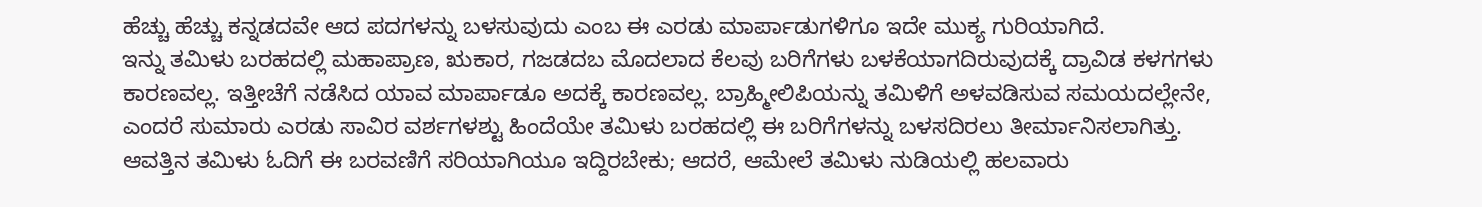ಹೆಚ್ಚು ಹೆಚ್ಚು ಕನ್ನಡದವೇ ಆದ ಪದಗಳನ್ನು ಬಳಸುವುದು ಎಂಬ ಈ ಎರಡು ಮಾರ್ಪಾಡುಗಳಿಗೂ ಇದೇ ಮುಕ್ಯ ಗುರಿಯಾಗಿದೆ.
ಇನ್ನು ತಮಿಳು ಬರಹದಲ್ಲಿ ಮಹಾಪ್ರಾಣ, ಋಕಾರ, ಗಜಡದಬ ಮೊದಲಾದ ಕೆಲವು ಬರಿಗೆಗಳು ಬಳಕೆಯಾಗದಿರುವುದಕ್ಕೆ ದ್ರಾವಿಡ ಕಳಗಗಳು ಕಾರಣವಲ್ಲ. ಇತ್ತೀಚೆಗೆ ನಡೆಸಿದ ಯಾವ ಮಾರ್ಪಾಡೂ ಅದಕ್ಕೆ ಕಾರಣವಲ್ಲ. ಬ್ರಾಹ್ಮೀಲಿಪಿಯನ್ನು ತಮಿಳಿಗೆ ಅಳವಡಿಸುವ ಸಮಯದಲ್ಲೇನೇ, ಎಂದರೆ ಸುಮಾರು ಎರಡು ಸಾವಿರ ವರ್ಶಗಳಶ್ಟು ಹಿಂದೆಯೇ ತಮಿಳು ಬರಹದಲ್ಲಿ ಈ ಬರಿಗೆಗಳನ್ನು ಬಳಸದಿರಲು ತೀರ್ಮಾನಿಸಲಾಗಿತ್ತು.
ಆವತ್ತಿನ ತಮಿಳು ಓದಿಗೆ ಈ ಬರವಣಿಗೆ ಸರಿಯಾಗಿಯೂ ಇದ್ದಿರಬೇಕು; ಆದರೆ, ಆಮೇಲೆ ತಮಿಳು ನುಡಿಯಲ್ಲಿ ಹಲವಾರು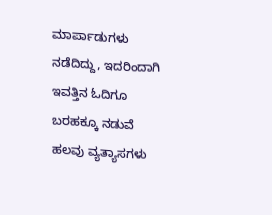ಮಾರ್ಪಾಡುಗಳು ನಡೆದಿದ್ದು, ಇದರಿಂದಾಗಿ ಇವತ್ತಿನ ಓದಿಗೂ ಬರಹಕ್ಕೂ ನಡುವೆ ಹಲವು ವ್ಯತ್ಯಾಸಗಳು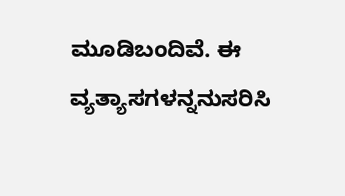ಮೂಡಿಬಂದಿವೆ. ಈ ವ್ಯತ್ಯಾಸಗಳನ್ನನುಸರಿಸಿ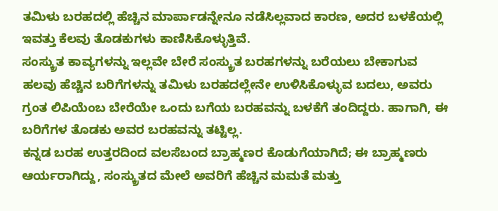ತಮಿಳು ಬರಹದಲ್ಲಿ ಹೆಚ್ಚಿನ ಮಾರ್ಪಾಡನ್ನೇನೂ ನಡೆಸಿಲ್ಲವಾದ ಕಾರಣ, ಅದರ ಬಳಕೆಯಲ್ಲಿ ಇವತ್ತು ಕೆಲವು ತೊಡಕುಗಳು ಕಾಣಿಸಿಕೊಳ್ಳುತ್ತಿವೆ.
ಸಂಸ್ಕ್ರುತ ಕಾವ್ಯಗಳನ್ನು ಇಲ್ಲವೇ ಬೇರೆ ಸಂಸ್ಕ್ರುತ ಬರಹಗಳನ್ನು ಬರೆಯಲು ಬೇಕಾಗುವ ಹಲವು ಹೆಚ್ಚಿನ ಬರಿಗೆಗಳನ್ನು ತಮಿಳು ಬರಹದಲ್ಲೇನೇ ಉಳಿಸಿಕೊಳ್ಳುವ ಬದಲು, ಅವರು ಗ್ರಂತ ಲಿಪಿಯೆಂಬ ಬೇರೆಯೇ ಒಂದು ಬಗೆಯ ಬರಹವನ್ನು ಬಳಕೆಗೆ ತಂದಿದ್ದರು. ಹಾಗಾಗಿ, ಈ ಬರಿಗೆಗಳ ತೊಡಕು ಅವರ ಬರಹವನ್ನು ತಟ್ಟಿಲ್ಲ.
ಕನ್ನಡ ಬರಹ ಉತ್ತರದಿಂದ ವಲಸೆಬಂದ ಬ್ರಾಹ್ಮಣರ ಕೊಡುಗೆಯಾಗಿದೆ; ಈ ಬ್ರಾಹ್ಮಣರು ಆರ್ಯರಾಗಿದ್ದು, ಸಂಸ್ಕ್ರುತದ ಮೇಲೆ ಅವರಿಗೆ ಹೆಚ್ಚಿನ ಮಮತೆ ಮತ್ತು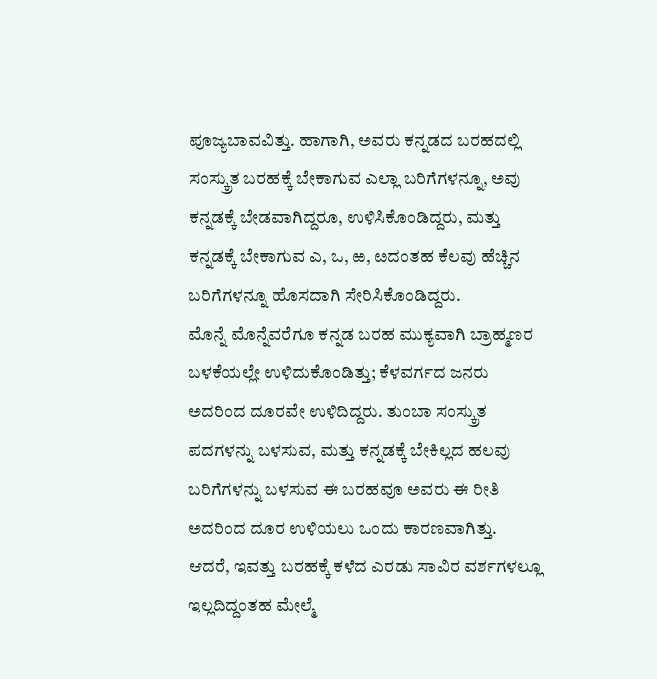ಪೂಜ್ಯಬಾವವಿತ್ತು. ಹಾಗಾಗಿ, ಅವರು ಕನ್ನಡದ ಬರಹದಲ್ಲಿ ಸಂಸ್ಕ್ರುತ ಬರಹಕ್ಕೆ ಬೇಕಾಗುವ ಎಲ್ಲಾ ಬರಿಗೆಗಳನ್ನೂ, ಅವು ಕನ್ನಡಕ್ಕೆ ಬೇಡವಾಗಿದ್ದರೂ, ಉಳಿಸಿಕೊಂಡಿದ್ದರು, ಮತ್ತು ಕನ್ನಡಕ್ಕೆ ಬೇಕಾಗುವ ಎ, ಒ, ಱ, ೞದಂತಹ ಕೆಲವು ಹೆಚ್ಚಿನ ಬರಿಗೆಗಳನ್ನೂ ಹೊಸದಾಗಿ ಸೇರಿಸಿಕೊಂಡಿದ್ದರು.
ಮೊನ್ನೆ ಮೊನ್ನೆವರೆಗೂ ಕನ್ನಡ ಬರಹ ಮುಕ್ಯವಾಗಿ ಬ್ರಾಹ್ಮಣರ ಬಳಕೆಯಲ್ಲೇ ಉಳಿದುಕೊಂಡಿತ್ತು; ಕೆಳವರ್ಗದ ಜನರು ಅದರಿಂದ ದೂರವೇ ಉಳಿದಿದ್ದರು. ತುಂಬಾ ಸಂಸ್ಕ್ರುತ ಪದಗಳನ್ನು ಬಳಸುವ, ಮತ್ತು ಕನ್ನಡಕ್ಕೆ ಬೇಕಿಲ್ಲದ ಹಲವು ಬರಿಗೆಗಳನ್ನು ಬಳಸುವ ಈ ಬರಹವೂ ಅವರು ಈ ರೀತಿ ಅದರಿಂದ ದೂರ ಉಳಿಯಲು ಒಂದು ಕಾರಣವಾಗಿತ್ತು.
ಆದರೆ, ಇವತ್ತು ಬರಹಕ್ಕೆ ಕಳೆದ ಎರಡು ಸಾವಿರ ವರ್ಶಗಳಲ್ಲೂ ಇಲ್ಲದಿದ್ದಂತಹ ಮೇಲ್ಮೆ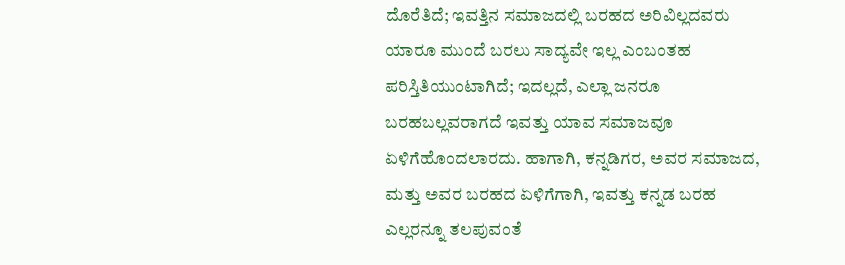ದೊರೆತಿದೆ; ಇವತ್ತಿನ ಸಮಾಜದಲ್ಲಿ ಬರಹದ ಅರಿವಿಲ್ಲದವರು ಯಾರೂ ಮುಂದೆ ಬರಲು ಸಾದ್ಯವೇ ಇಲ್ಲ ಎಂಬಂತಹ ಪರಿಸ್ತಿತಿಯುಂಟಾಗಿದೆ; ಇದಲ್ಲದೆ, ಎಲ್ಲಾ ಜನರೂ ಬರಹಬಲ್ಲವರಾಗದೆ ಇವತ್ತು ಯಾವ ಸಮಾಜವೂ ಏಳಿಗೆಹೊಂದಲಾರದು. ಹಾಗಾಗಿ, ಕನ್ನಡಿಗರ, ಅವರ ಸಮಾಜದ, ಮತ್ತು ಅವರ ಬರಹದ ಏಳಿಗೆಗಾಗಿ, ಇವತ್ತು ಕನ್ನಡ ಬರಹ ಎಲ್ಲರನ್ನೂ ತಲಪುವಂತೆ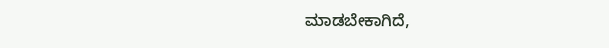ಮಾಡಬೇಕಾಗಿದೆ,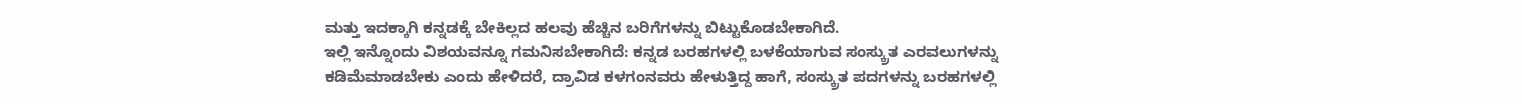ಮತ್ತು ಇದಕ್ಕಾಗಿ ಕನ್ನಡಕ್ಕೆ ಬೇಕಿಲ್ಲದ ಹಲವು ಹೆಚ್ಚಿನ ಬರಿಗೆಗಳನ್ನು ಬಿಟ್ಟುಕೊಡಬೇಕಾಗಿದೆ.
ಇಲ್ಲಿ ಇನ್ನೊಂದು ವಿಶಯವನ್ನೂ ಗಮನಿಸಬೇಕಾಗಿದೆ: ಕನ್ನಡ ಬರಹಗಳಲ್ಲಿ ಬಳಕೆಯಾಗುವ ಸಂಸ್ಕ್ರುತ ಎರವಲುಗಳನ್ನು ಕಡಿಮೆಮಾಡಬೇಕು ಎಂದು ಹೇಳಿದರೆ, ದ್ರಾವಿಡ ಕಳಗಂನವರು ಹೇಳುತ್ತಿದ್ದ ಹಾಗೆ, ಸಂಸ್ಕ್ರುತ ಪದಗಳನ್ನು ಬರಹಗಳಲ್ಲಿ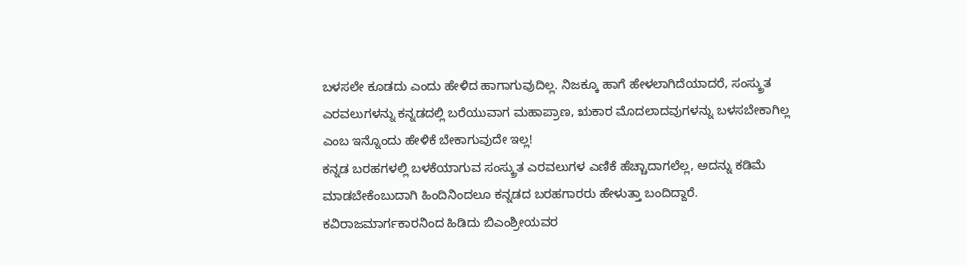ಬಳಸಲೇ ಕೂಡದು ಎಂದು ಹೇಳಿದ ಹಾಗಾಗುವುದಿಲ್ಲ. ನಿಜಕ್ಕೂ ಹಾಗೆ ಹೇಳಲಾಗಿದೆಯಾದರೆ, ಸಂಸ್ಕ್ರುತ ಎರವಲುಗಳನ್ನು ಕನ್ನಡದಲ್ಲಿ ಬರೆಯುವಾಗ ಮಹಾಪ್ರಾಣ, ಋಕಾರ ಮೊದಲಾದವುಗಳನ್ನು ಬಳಸಬೇಕಾಗಿಲ್ಲ ಎಂಬ ಇನ್ನೊಂದು ಹೇಳಿಕೆ ಬೇಕಾಗುವುದೇ ಇಲ್ಲ!
ಕನ್ನಡ ಬರಹಗಳಲ್ಲಿ ಬಳಕೆಯಾಗುವ ಸಂಸ್ಕ್ರುತ ಎರವಲುಗಳ ಎಣಿಕೆ ಹೆಚ್ಚಾದಾಗಲೆಲ್ಲ, ಅದನ್ನು ಕಡಿಮೆ ಮಾಡಬೇಕೆಂಬುದಾಗಿ ಹಿಂದಿನಿಂದಲೂ ಕನ್ನಡದ ಬರಹಗಾರರು ಹೇಳುತ್ತಾ ಬಂದಿದ್ದಾರೆ. ಕವಿರಾಜಮಾರ್ಗಕಾರನಿಂದ ಹಿಡಿದು ಬಿಎಂಶ್ರೀಯವರ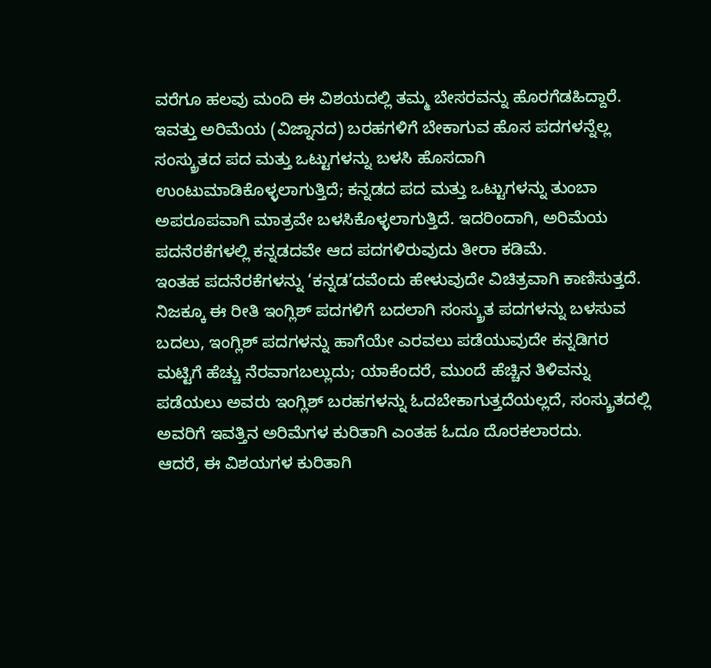ವರೆಗೂ ಹಲವು ಮಂದಿ ಈ ವಿಶಯದಲ್ಲಿ ತಮ್ಮ ಬೇಸರವನ್ನು ಹೊರಗೆಡಹಿದ್ದಾರೆ.
ಇವತ್ತು ಅರಿಮೆಯ (ವಿಜ್ನಾನದ) ಬರಹಗಳಿಗೆ ಬೇಕಾಗುವ ಹೊಸ ಪದಗಳನ್ನೆಲ್ಲ ಸಂಸ್ಕ್ರುತದ ಪದ ಮತ್ತು ಒಟ್ಟುಗಳನ್ನು ಬಳಸಿ ಹೊಸದಾಗಿ ಉಂಟುಮಾಡಿಕೊಳ್ಳಲಾಗುತ್ತಿದೆ; ಕನ್ನಡದ ಪದ ಮತ್ತು ಒಟ್ಟುಗಳನ್ನು ತುಂಬಾ ಅಪರೂಪವಾಗಿ ಮಾತ್ರವೇ ಬಳಸಿಕೊಳ್ಳಲಾಗುತ್ತಿದೆ. ಇದರಿಂದಾಗಿ, ಅರಿಮೆಯ ಪದನೆರಕೆಗಳಲ್ಲಿ ಕನ್ನಡದವೇ ಆದ ಪದಗಳಿರುವುದು ತೀರಾ ಕಡಿಮೆ.
ಇಂತಹ ಪದನೆರಕೆಗಳನ್ನು ‘ಕನ್ನಡ’ದವೆಂದು ಹೇಳುವುದೇ ವಿಚಿತ್ರವಾಗಿ ಕಾಣಿಸುತ್ತದೆ. ನಿಜಕ್ಕೂ ಈ ರೀತಿ ಇಂಗ್ಲಿಶ್ ಪದಗಳಿಗೆ ಬದಲಾಗಿ ಸಂಸ್ಕ್ರುತ ಪದಗಳನ್ನು ಬಳಸುವ ಬದಲು, ಇಂಗ್ಲಿಶ್ ಪದಗಳನ್ನು ಹಾಗೆಯೇ ಎರವಲು ಪಡೆಯುವುದೇ ಕನ್ನಡಿಗರ ಮಟ್ಟಿಗೆ ಹೆಚ್ಚು ನೆರವಾಗಬಲ್ಲುದು; ಯಾಕೆಂದರೆ, ಮುಂದೆ ಹೆಚ್ಚಿನ ತಿಳಿವನ್ನು ಪಡೆಯಲು ಅವರು ಇಂಗ್ಲಿಶ್ ಬರಹಗಳನ್ನು ಓದಬೇಕಾಗುತ್ತದೆಯಲ್ಲದೆ, ಸಂಸ್ಕ್ರುತದಲ್ಲಿ ಅವರಿಗೆ ಇವತ್ತಿನ ಅರಿಮೆಗಳ ಕುರಿತಾಗಿ ಎಂತಹ ಓದೂ ದೊರಕಲಾರದು.
ಆದರೆ, ಈ ವಿಶಯಗಳ ಕುರಿತಾಗಿ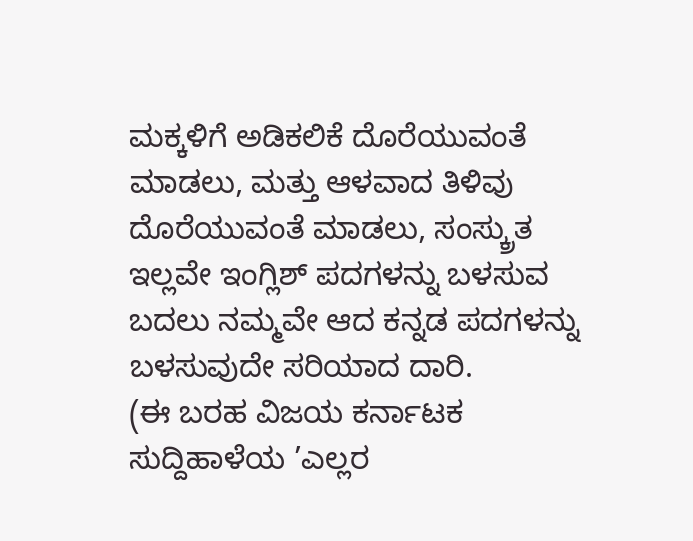ಮಕ್ಕಳಿಗೆ ಅಡಿಕಲಿಕೆ ದೊರೆಯುವಂತೆ ಮಾಡಲು, ಮತ್ತು ಆಳವಾದ ತಿಳಿವು ದೊರೆಯುವಂತೆ ಮಾಡಲು, ಸಂಸ್ಕ್ರುತ ಇಲ್ಲವೇ ಇಂಗ್ಲಿಶ್ ಪದಗಳನ್ನು ಬಳಸುವ ಬದಲು ನಮ್ಮವೇ ಆದ ಕನ್ನಡ ಪದಗಳನ್ನು ಬಳಸುವುದೇ ಸರಿಯಾದ ದಾರಿ.
(ಈ ಬರಹ ವಿಜಯ ಕರ್ನಾಟಕ ಸುದ್ದಿಹಾಳೆಯ ’ಎಲ್ಲರ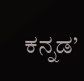ಕನ್ನಡ’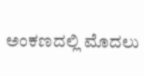ಅಂಕಣದಲ್ಲಿ ಮೊದಲು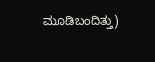ಮೂಡಿಬಂದಿತ್ತು)